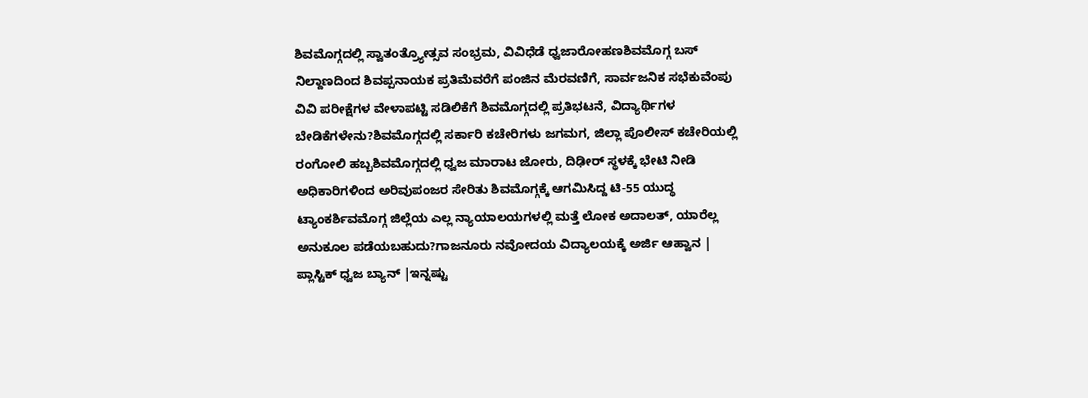ಶಿವಮೊಗ್ಗದಲ್ಲಿ ಸ್ವಾತಂತ್ರ್ಯೋತ್ಸವ ಸಂಭ್ರಮ, ವಿವಿಧೆಡೆ ಧ್ವಜಾರೋಹಣಶಿವಮೊಗ್ಗ ಬಸ್ ನಿಲ್ದಾಣದಿಂದ ಶಿವಪ್ಪನಾಯಕ ಪ್ರತಿಮೆವರೆಗೆ ಪಂಜಿನ ಮೆರವಣಿಗೆ, ಸಾರ್ವಜನಿಕ ಸಭೆಕುವೆಂಪು ವಿವಿ ಪರೀಕ್ಷೆಗಳ ವೇಳಾಪಟ್ಟಿ ಸಡಿಲಿಕೆಗೆ ಶಿವಮೊಗ್ಗದಲ್ಲಿ ಪ್ರತಿಭಟನೆ, ವಿದ್ಯಾರ್ಥಿಗಳ ಬೇಡಿಕೆಗಳೇನು?ಶಿವಮೊಗ್ಗದಲ್ಲಿ ಸರ್ಕಾರಿ ಕಚೇರಿಗಳು ಜಗಮಗ, ಜಿಲ್ಲಾ ಪೊಲೀಸ್ ಕಚೇರಿಯಲ್ಲಿ ರಂಗೋಲಿ ಹಬ್ಬಶಿವಮೊಗ್ಗದಲ್ಲಿ ಧ್ವಜ ಮಾರಾಟ ಜೋರು, ದಿಢೀರ್ ಸ್ಥಳಕ್ಕೆ ಭೇಟಿ ನೀಡಿ ಅಧಿಕಾರಿಗಳಿಂದ ಅರಿವುಪಂಜರ ಸೇರಿತು ಶಿವಮೊಗ್ಗಕ್ಕೆ ಆಗಮಿಸಿದ್ದ ಟಿ-55 ಯುದ್ಧ ಟ್ಯಾಂಕರ್ಶಿವಮೊಗ್ಗ ಜಿಲ್ಲೆಯ ಎಲ್ಲ ನ್ಯಾಯಾಲಯಗಳಲ್ಲಿ ಮತ್ತೆ ಲೋಕ ಅದಾಲತ್, ಯಾರೆಲ್ಲ ಅನುಕೂಲ ಪಡೆಯಬಹುದು?ಗಾಜನೂರು ನವೋದಯ ವಿದ್ಯಾಲಯಕ್ಕೆ ಅರ್ಜಿ ಆಹ್ವಾನ | ಪ್ಲಾಸ್ಟಿಕ್ ಧ್ವಜ ಬ್ಯಾನ್ |ಇನ್ನಷ್ಟು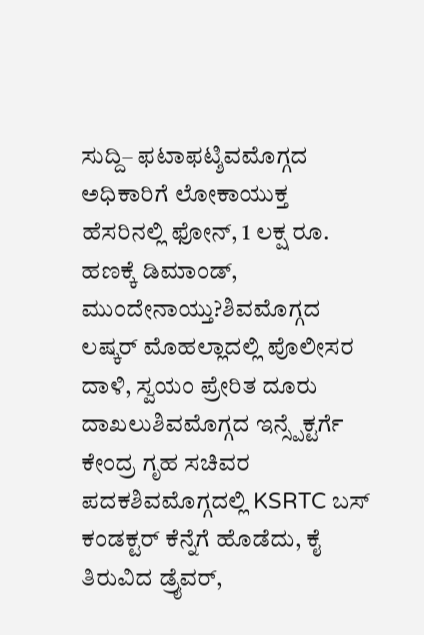ಸುದ್ದಿ– ಫಟಾಫಟ್ಶಿವಮೊಗ್ಗದ ಅಧಿಕಾರಿಗೆ ಲೋಕಾಯುಕ್ತ ಹೆಸರಿನಲ್ಲಿ ಫೋನ್, 1 ಲಕ್ಷ ರೂ. ಹಣಕ್ಕೆ ಡಿಮಾಂಡ್, ಮುಂದೇನಾಯ್ತು?ಶಿವಮೊಗ್ಗದ ಲಷ್ಕರ್ ಮೊಹಲ್ಲಾದಲ್ಲಿ ಪೊಲೀಸರ ದಾಳಿ, ಸ್ವಯಂ ಪ್ರೇರಿತ ದೂರು ದಾಖಲುಶಿವಮೊಗ್ಗದ ಇನ್ಸ್ಪೆಕ್ಟರ್ಗೆ ಕೇಂದ್ರ ಗೃಹ ಸಚಿವರ ಪದಕಶಿವಮೊಗ್ಗದಲ್ಲಿ KSRTC ಬಸ್ ಕಂಡಕ್ಟರ್ ಕೆನ್ನೆಗೆ ಹೊಡೆದು, ಕೈ ತಿರುವಿದ ಡ್ರೈವರ್,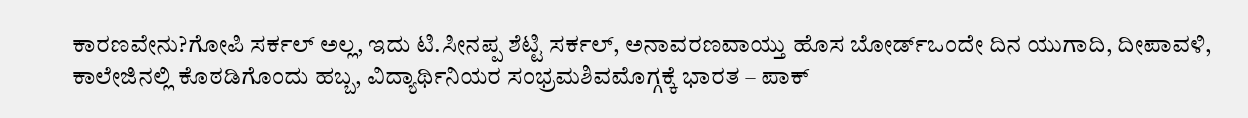ಕಾರಣವೇನು?ಗೋಪಿ ಸರ್ಕಲ್ ಅಲ್ಲ, ಇದು ಟಿ.ಸೀನಪ್ಪ ಶೆಟ್ಟಿ ಸರ್ಕಲ್, ಅನಾವರಣವಾಯ್ತು ಹೊಸ ಬೋರ್ಡ್ಒಂದೇ ದಿನ ಯುಗಾದಿ, ದೀಪಾವಳಿ, ಕಾಲೇಜಿನಲ್ಲಿ ಕೊಠಡಿಗೊಂದು ಹಬ್ಬ, ವಿದ್ಯಾರ್ಥಿನಿಯರ ಸಂಭ್ರಮಶಿವಮೊಗ್ಗಕ್ಕೆ ಭಾರತ – ಪಾಕ್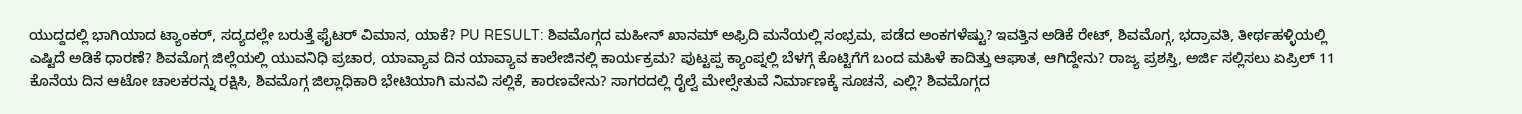ಯುದ್ದದಲ್ಲಿ ಭಾಗಿಯಾದ ಟ್ಯಾಂಕರ್, ಸದ್ಯದಲ್ಲೇ ಬರುತ್ತೆ ಫೈಟರ್ ವಿಮಾನ, ಯಾಕೆ? PU RESULT: ಶಿವಮೊಗ್ಗದ ಮಹೀನ್ ಖಾನಮ್ ಅಫ್ರಿದಿ ಮನೆಯಲ್ಲಿ ಸಂಭ್ರಮ, ಪಡೆದ ಅಂಕಗಳೆಷ್ಟು? ಇವತ್ತಿನ ಅಡಿಕೆ ರೇಟ್, ಶಿವಮೊಗ್ಗ, ಭದ್ರಾವತಿ, ತೀರ್ಥಹಳ್ಳಿಯಲ್ಲಿ ಎಷ್ಟಿದೆ ಅಡಿಕೆ ಧಾರಣೆ? ಶಿವಮೊಗ್ಗ ಜಿಲ್ಲೆಯಲ್ಲಿ ಯುವನಿಧಿ ಪ್ರಚಾರ, ಯಾವ್ಯಾವ ದಿನ ಯಾವ್ಯಾವ ಕಾಲೇಜಿನಲ್ಲಿ ಕಾರ್ಯಕ್ರಮ? ಪುಟ್ಟಪ್ಪ ಕ್ಯಾಂಪ್ನಲ್ಲಿ ಬೆಳಗ್ಗೆ ಕೊಟ್ಟಿಗೆಗೆ ಬಂದ ಮಹಿಳೆ ಕಾದಿತ್ತು ಆಘಾತ, ಆಗಿದ್ದೇನು? ರಾಜ್ಯ ಪ್ರಶಸ್ತಿ, ಅರ್ಜಿ ಸಲ್ಲಿಸಲು ಏಪ್ರಿಲ್ 11 ಕೊನೆಯ ದಿನ ಆಟೋ ಚಾಲಕರನ್ನು ರಕ್ಷಿಸಿ, ಶಿವಮೊಗ್ಗ ಜಿಲ್ಲಾಧಿಕಾರಿ ಭೇಟಿಯಾಗಿ ಮನವಿ ಸಲ್ಲಿಕೆ, ಕಾರಣವೇನು? ಸಾಗರದಲ್ಲಿ ರೈಲ್ವೆ ಮೇಲ್ಸೇತುವೆ ನಿರ್ಮಾಣಕ್ಕೆ ಸೂಚನೆ, ಎಲ್ಲಿ? ಶಿವಮೊಗ್ಗದ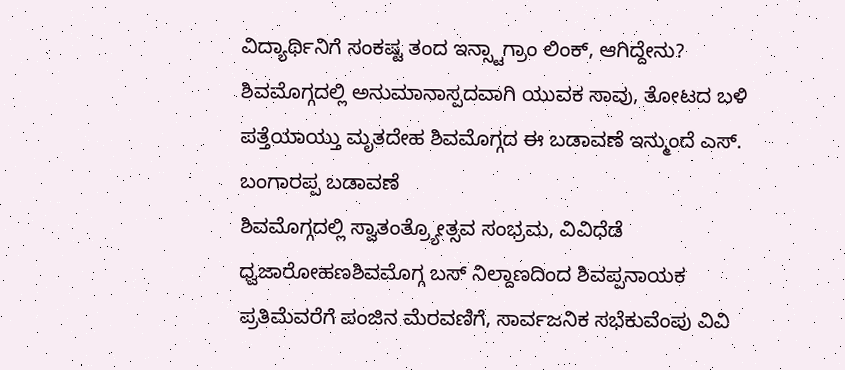ವಿದ್ಯಾರ್ಥಿನಿಗೆ ಸಂಕಷ್ಟ ತಂದ ಇನ್ಸ್ಟಾಗ್ರಾಂ ಲಿಂಕ್, ಆಗಿದ್ದೇನು? ಶಿವಮೊಗ್ಗದಲ್ಲಿ ಅನುಮಾನಾಸ್ಪದವಾಗಿ ಯುವಕ ಸಾವು, ತೋಟದ ಬಳಿ ಪತ್ತೆಯಾಯ್ತು ಮೃತದೇಹ ಶಿವಮೊಗ್ಗದ ಈ ಬಡಾವಣೆ ಇನ್ಮುಂದೆ ಎಸ್. ಬಂಗಾರಪ್ಪ ಬಡಾವಣೆ
ಶಿವಮೊಗ್ಗದಲ್ಲಿ ಸ್ವಾತಂತ್ರ್ಯೋತ್ಸವ ಸಂಭ್ರಮ, ವಿವಿಧೆಡೆ ಧ್ವಜಾರೋಹಣಶಿವಮೊಗ್ಗ ಬಸ್ ನಿಲ್ದಾಣದಿಂದ ಶಿವಪ್ಪನಾಯಕ ಪ್ರತಿಮೆವರೆಗೆ ಪಂಜಿನ ಮೆರವಣಿಗೆ, ಸಾರ್ವಜನಿಕ ಸಭೆಕುವೆಂಪು ವಿವಿ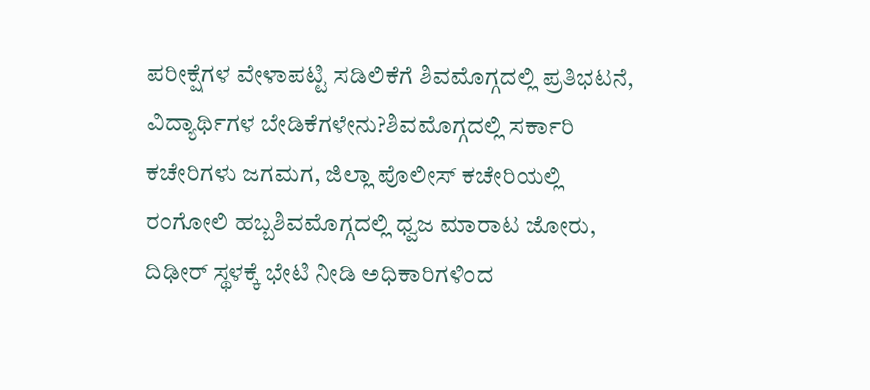ಪರೀಕ್ಷೆಗಳ ವೇಳಾಪಟ್ಟಿ ಸಡಿಲಿಕೆಗೆ ಶಿವಮೊಗ್ಗದಲ್ಲಿ ಪ್ರತಿಭಟನೆ, ವಿದ್ಯಾರ್ಥಿಗಳ ಬೇಡಿಕೆಗಳೇನು?ಶಿವಮೊಗ್ಗದಲ್ಲಿ ಸರ್ಕಾರಿ ಕಚೇರಿಗಳು ಜಗಮಗ, ಜಿಲ್ಲಾ ಪೊಲೀಸ್ ಕಚೇರಿಯಲ್ಲಿ ರಂಗೋಲಿ ಹಬ್ಬಶಿವಮೊಗ್ಗದಲ್ಲಿ ಧ್ವಜ ಮಾರಾಟ ಜೋರು, ದಿಢೀರ್ ಸ್ಥಳಕ್ಕೆ ಭೇಟಿ ನೀಡಿ ಅಧಿಕಾರಿಗಳಿಂದ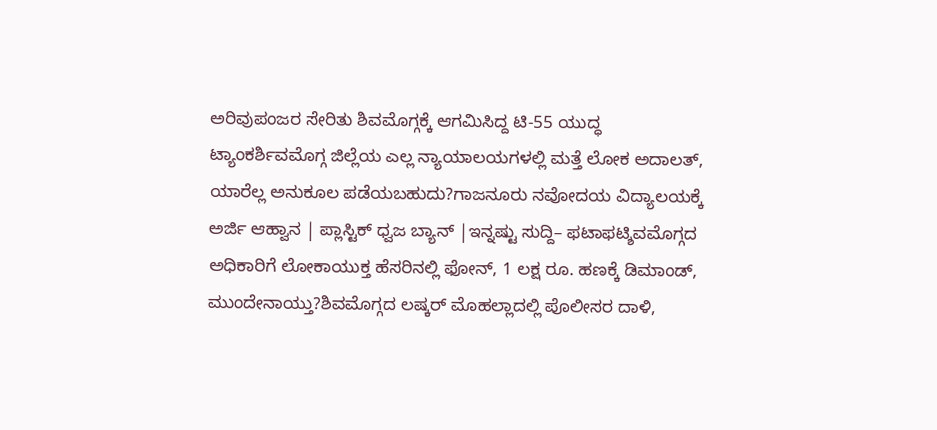ಅರಿವುಪಂಜರ ಸೇರಿತು ಶಿವಮೊಗ್ಗಕ್ಕೆ ಆಗಮಿಸಿದ್ದ ಟಿ-55 ಯುದ್ಧ ಟ್ಯಾಂಕರ್ಶಿವಮೊಗ್ಗ ಜಿಲ್ಲೆಯ ಎಲ್ಲ ನ್ಯಾಯಾಲಯಗಳಲ್ಲಿ ಮತ್ತೆ ಲೋಕ ಅದಾಲತ್, ಯಾರೆಲ್ಲ ಅನುಕೂಲ ಪಡೆಯಬಹುದು?ಗಾಜನೂರು ನವೋದಯ ವಿದ್ಯಾಲಯಕ್ಕೆ ಅರ್ಜಿ ಆಹ್ವಾನ | ಪ್ಲಾಸ್ಟಿಕ್ ಧ್ವಜ ಬ್ಯಾನ್ |ಇನ್ನಷ್ಟು ಸುದ್ದಿ– ಫಟಾಫಟ್ಶಿವಮೊಗ್ಗದ ಅಧಿಕಾರಿಗೆ ಲೋಕಾಯುಕ್ತ ಹೆಸರಿನಲ್ಲಿ ಫೋನ್, 1 ಲಕ್ಷ ರೂ. ಹಣಕ್ಕೆ ಡಿಮಾಂಡ್, ಮುಂದೇನಾಯ್ತು?ಶಿವಮೊಗ್ಗದ ಲಷ್ಕರ್ ಮೊಹಲ್ಲಾದಲ್ಲಿ ಪೊಲೀಸರ ದಾಳಿ,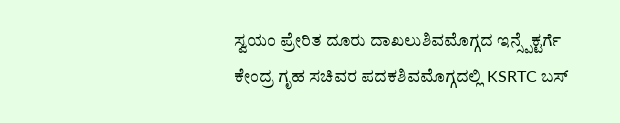ಸ್ವಯಂ ಪ್ರೇರಿತ ದೂರು ದಾಖಲುಶಿವಮೊಗ್ಗದ ಇನ್ಸ್ಪೆಕ್ಟರ್ಗೆ ಕೇಂದ್ರ ಗೃಹ ಸಚಿವರ ಪದಕಶಿವಮೊಗ್ಗದಲ್ಲಿ KSRTC ಬಸ್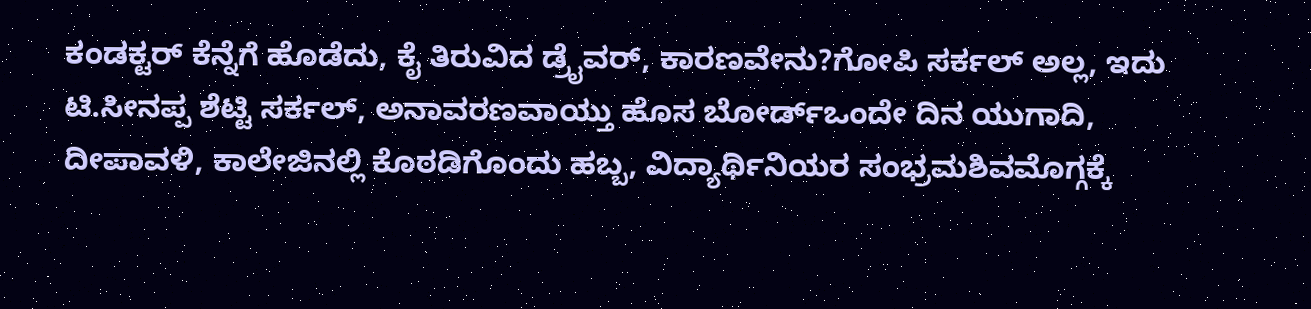ಕಂಡಕ್ಟರ್ ಕೆನ್ನೆಗೆ ಹೊಡೆದು, ಕೈ ತಿರುವಿದ ಡ್ರೈವರ್, ಕಾರಣವೇನು?ಗೋಪಿ ಸರ್ಕಲ್ ಅಲ್ಲ, ಇದು ಟಿ.ಸೀನಪ್ಪ ಶೆಟ್ಟಿ ಸರ್ಕಲ್, ಅನಾವರಣವಾಯ್ತು ಹೊಸ ಬೋರ್ಡ್ಒಂದೇ ದಿನ ಯುಗಾದಿ, ದೀಪಾವಳಿ, ಕಾಲೇಜಿನಲ್ಲಿ ಕೊಠಡಿಗೊಂದು ಹಬ್ಬ, ವಿದ್ಯಾರ್ಥಿನಿಯರ ಸಂಭ್ರಮಶಿವಮೊಗ್ಗಕ್ಕೆ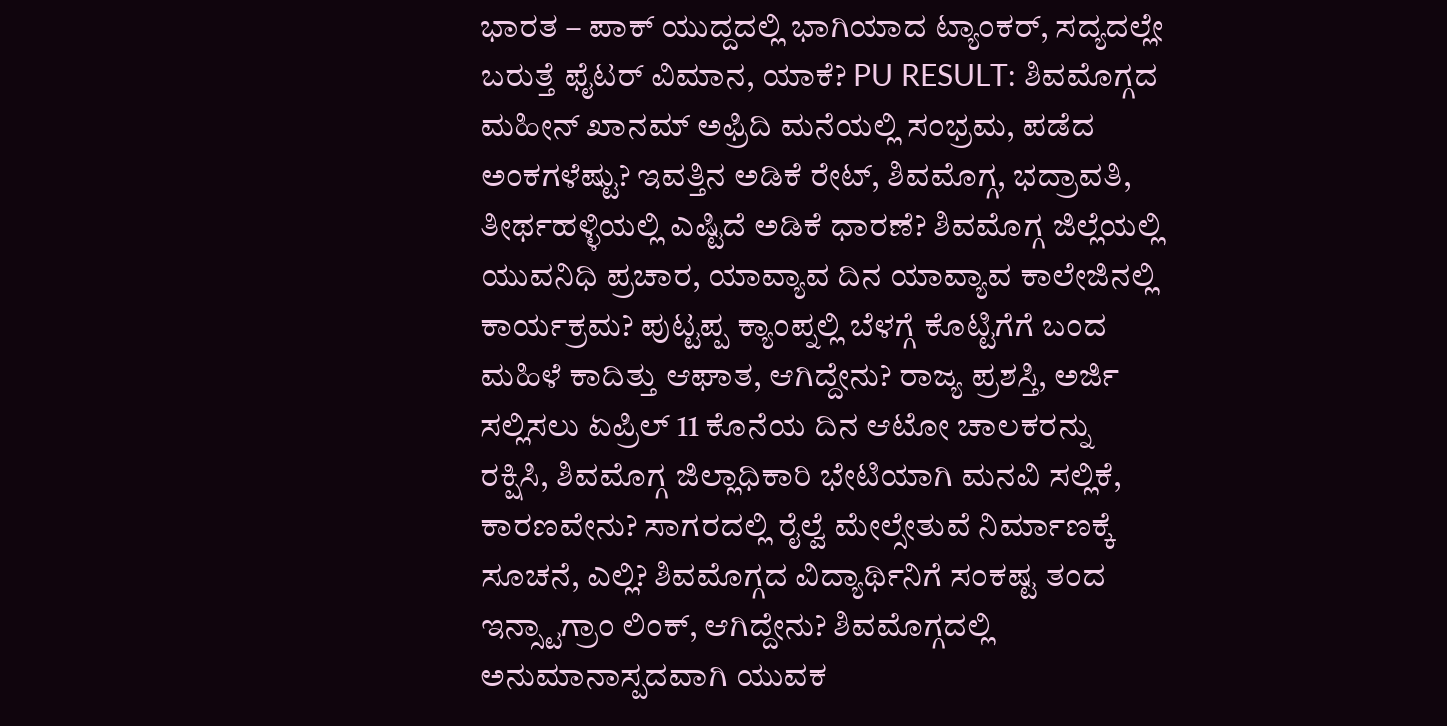ಭಾರತ – ಪಾಕ್ ಯುದ್ದದಲ್ಲಿ ಭಾಗಿಯಾದ ಟ್ಯಾಂಕರ್, ಸದ್ಯದಲ್ಲೇ ಬರುತ್ತೆ ಫೈಟರ್ ವಿಮಾನ, ಯಾಕೆ? PU RESULT: ಶಿವಮೊಗ್ಗದ ಮಹೀನ್ ಖಾನಮ್ ಅಫ್ರಿದಿ ಮನೆಯಲ್ಲಿ ಸಂಭ್ರಮ, ಪಡೆದ ಅಂಕಗಳೆಷ್ಟು? ಇವತ್ತಿನ ಅಡಿಕೆ ರೇಟ್, ಶಿವಮೊಗ್ಗ, ಭದ್ರಾವತಿ, ತೀರ್ಥಹಳ್ಳಿಯಲ್ಲಿ ಎಷ್ಟಿದೆ ಅಡಿಕೆ ಧಾರಣೆ? ಶಿವಮೊಗ್ಗ ಜಿಲ್ಲೆಯಲ್ಲಿ ಯುವನಿಧಿ ಪ್ರಚಾರ, ಯಾವ್ಯಾವ ದಿನ ಯಾವ್ಯಾವ ಕಾಲೇಜಿನಲ್ಲಿ ಕಾರ್ಯಕ್ರಮ? ಪುಟ್ಟಪ್ಪ ಕ್ಯಾಂಪ್ನಲ್ಲಿ ಬೆಳಗ್ಗೆ ಕೊಟ್ಟಿಗೆಗೆ ಬಂದ ಮಹಿಳೆ ಕಾದಿತ್ತು ಆಘಾತ, ಆಗಿದ್ದೇನು? ರಾಜ್ಯ ಪ್ರಶಸ್ತಿ, ಅರ್ಜಿ ಸಲ್ಲಿಸಲು ಏಪ್ರಿಲ್ 11 ಕೊನೆಯ ದಿನ ಆಟೋ ಚಾಲಕರನ್ನು ರಕ್ಷಿಸಿ, ಶಿವಮೊಗ್ಗ ಜಿಲ್ಲಾಧಿಕಾರಿ ಭೇಟಿಯಾಗಿ ಮನವಿ ಸಲ್ಲಿಕೆ, ಕಾರಣವೇನು? ಸಾಗರದಲ್ಲಿ ರೈಲ್ವೆ ಮೇಲ್ಸೇತುವೆ ನಿರ್ಮಾಣಕ್ಕೆ ಸೂಚನೆ, ಎಲ್ಲಿ? ಶಿವಮೊಗ್ಗದ ವಿದ್ಯಾರ್ಥಿನಿಗೆ ಸಂಕಷ್ಟ ತಂದ ಇನ್ಸ್ಟಾಗ್ರಾಂ ಲಿಂಕ್, ಆಗಿದ್ದೇನು? ಶಿವಮೊಗ್ಗದಲ್ಲಿ ಅನುಮಾನಾಸ್ಪದವಾಗಿ ಯುವಕ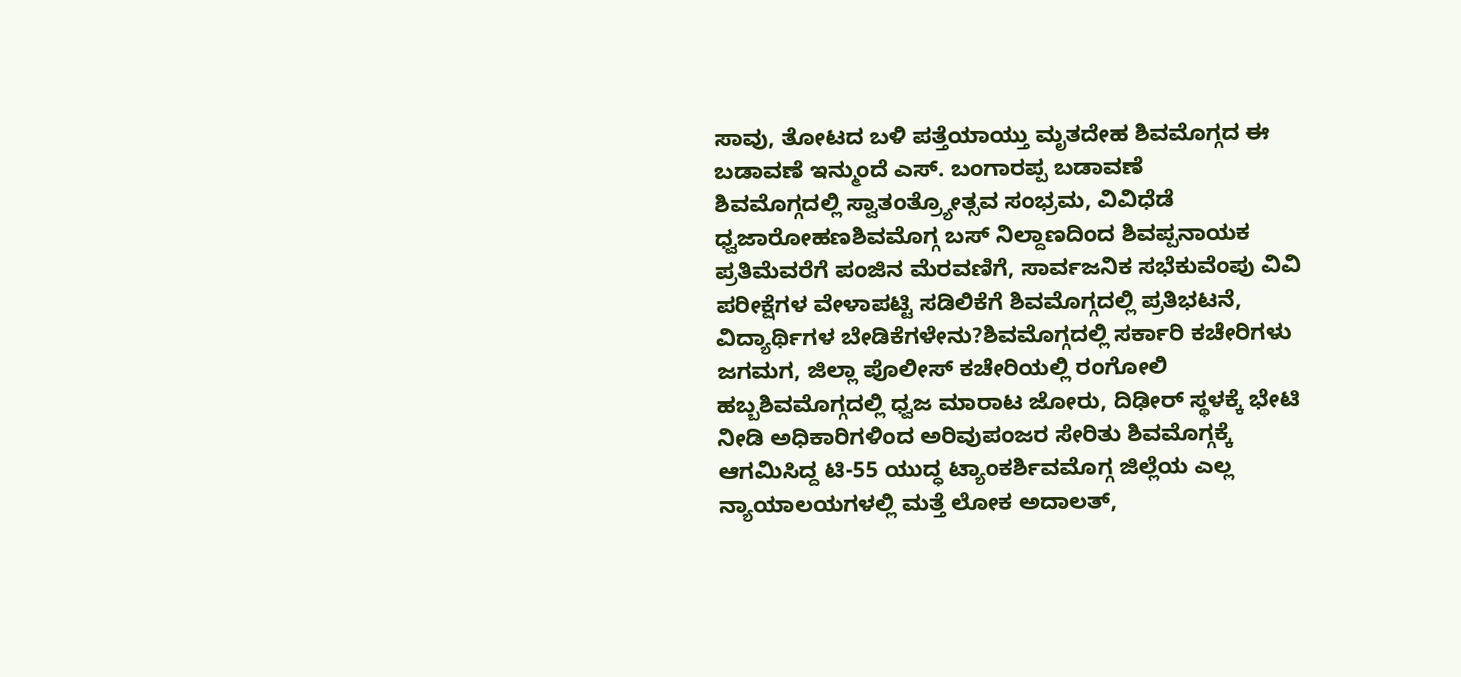ಸಾವು, ತೋಟದ ಬಳಿ ಪತ್ತೆಯಾಯ್ತು ಮೃತದೇಹ ಶಿವಮೊಗ್ಗದ ಈ ಬಡಾವಣೆ ಇನ್ಮುಂದೆ ಎಸ್. ಬಂಗಾರಪ್ಪ ಬಡಾವಣೆ
ಶಿವಮೊಗ್ಗದಲ್ಲಿ ಸ್ವಾತಂತ್ರ್ಯೋತ್ಸವ ಸಂಭ್ರಮ, ವಿವಿಧೆಡೆ ಧ್ವಜಾರೋಹಣಶಿವಮೊಗ್ಗ ಬಸ್ ನಿಲ್ದಾಣದಿಂದ ಶಿವಪ್ಪನಾಯಕ ಪ್ರತಿಮೆವರೆಗೆ ಪಂಜಿನ ಮೆರವಣಿಗೆ, ಸಾರ್ವಜನಿಕ ಸಭೆಕುವೆಂಪು ವಿವಿ ಪರೀಕ್ಷೆಗಳ ವೇಳಾಪಟ್ಟಿ ಸಡಿಲಿಕೆಗೆ ಶಿವಮೊಗ್ಗದಲ್ಲಿ ಪ್ರತಿಭಟನೆ, ವಿದ್ಯಾರ್ಥಿಗಳ ಬೇಡಿಕೆಗಳೇನು?ಶಿವಮೊಗ್ಗದಲ್ಲಿ ಸರ್ಕಾರಿ ಕಚೇರಿಗಳು ಜಗಮಗ, ಜಿಲ್ಲಾ ಪೊಲೀಸ್ ಕಚೇರಿಯಲ್ಲಿ ರಂಗೋಲಿ ಹಬ್ಬಶಿವಮೊಗ್ಗದಲ್ಲಿ ಧ್ವಜ ಮಾರಾಟ ಜೋರು, ದಿಢೀರ್ ಸ್ಥಳಕ್ಕೆ ಭೇಟಿ ನೀಡಿ ಅಧಿಕಾರಿಗಳಿಂದ ಅರಿವುಪಂಜರ ಸೇರಿತು ಶಿವಮೊಗ್ಗಕ್ಕೆ ಆಗಮಿಸಿದ್ದ ಟಿ-55 ಯುದ್ಧ ಟ್ಯಾಂಕರ್ಶಿವಮೊಗ್ಗ ಜಿಲ್ಲೆಯ ಎಲ್ಲ ನ್ಯಾಯಾಲಯಗಳಲ್ಲಿ ಮತ್ತೆ ಲೋಕ ಅದಾಲತ್,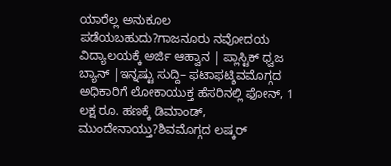ಯಾರೆಲ್ಲ ಅನುಕೂಲ ಪಡೆಯಬಹುದು?ಗಾಜನೂರು ನವೋದಯ ವಿದ್ಯಾಲಯಕ್ಕೆ ಅರ್ಜಿ ಆಹ್ವಾನ | ಪ್ಲಾಸ್ಟಿಕ್ ಧ್ವಜ ಬ್ಯಾನ್ |ಇನ್ನಷ್ಟು ಸುದ್ದಿ– ಫಟಾಫಟ್ಶಿವಮೊಗ್ಗದ ಅಧಿಕಾರಿಗೆ ಲೋಕಾಯುಕ್ತ ಹೆಸರಿನಲ್ಲಿ ಫೋನ್, 1 ಲಕ್ಷ ರೂ. ಹಣಕ್ಕೆ ಡಿಮಾಂಡ್, ಮುಂದೇನಾಯ್ತು?ಶಿವಮೊಗ್ಗದ ಲಷ್ಕರ್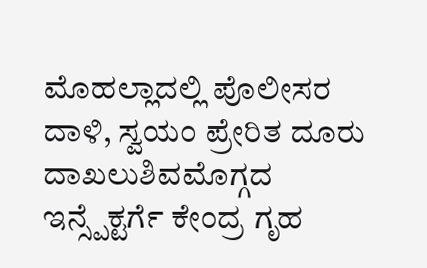ಮೊಹಲ್ಲಾದಲ್ಲಿ ಪೊಲೀಸರ ದಾಳಿ, ಸ್ವಯಂ ಪ್ರೇರಿತ ದೂರು ದಾಖಲುಶಿವಮೊಗ್ಗದ ಇನ್ಸ್ಪೆಕ್ಟರ್ಗೆ ಕೇಂದ್ರ ಗೃಹ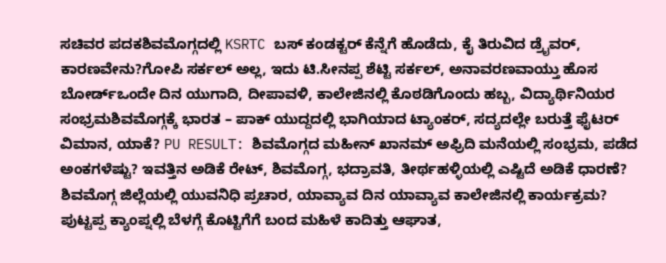ಸಚಿವರ ಪದಕಶಿವಮೊಗ್ಗದಲ್ಲಿ KSRTC ಬಸ್ ಕಂಡಕ್ಟರ್ ಕೆನ್ನೆಗೆ ಹೊಡೆದು, ಕೈ ತಿರುವಿದ ಡ್ರೈವರ್, ಕಾರಣವೇನು?ಗೋಪಿ ಸರ್ಕಲ್ ಅಲ್ಲ, ಇದು ಟಿ.ಸೀನಪ್ಪ ಶೆಟ್ಟಿ ಸರ್ಕಲ್, ಅನಾವರಣವಾಯ್ತು ಹೊಸ ಬೋರ್ಡ್ಒಂದೇ ದಿನ ಯುಗಾದಿ, ದೀಪಾವಳಿ, ಕಾಲೇಜಿನಲ್ಲಿ ಕೊಠಡಿಗೊಂದು ಹಬ್ಬ, ವಿದ್ಯಾರ್ಥಿನಿಯರ ಸಂಭ್ರಮಶಿವಮೊಗ್ಗಕ್ಕೆ ಭಾರತ – ಪಾಕ್ ಯುದ್ದದಲ್ಲಿ ಭಾಗಿಯಾದ ಟ್ಯಾಂಕರ್, ಸದ್ಯದಲ್ಲೇ ಬರುತ್ತೆ ಫೈಟರ್ ವಿಮಾನ, ಯಾಕೆ? PU RESULT: ಶಿವಮೊಗ್ಗದ ಮಹೀನ್ ಖಾನಮ್ ಅಫ್ರಿದಿ ಮನೆಯಲ್ಲಿ ಸಂಭ್ರಮ, ಪಡೆದ ಅಂಕಗಳೆಷ್ಟು? ಇವತ್ತಿನ ಅಡಿಕೆ ರೇಟ್, ಶಿವಮೊಗ್ಗ, ಭದ್ರಾವತಿ, ತೀರ್ಥಹಳ್ಳಿಯಲ್ಲಿ ಎಷ್ಟಿದೆ ಅಡಿಕೆ ಧಾರಣೆ? ಶಿವಮೊಗ್ಗ ಜಿಲ್ಲೆಯಲ್ಲಿ ಯುವನಿಧಿ ಪ್ರಚಾರ, ಯಾವ್ಯಾವ ದಿನ ಯಾವ್ಯಾವ ಕಾಲೇಜಿನಲ್ಲಿ ಕಾರ್ಯಕ್ರಮ? ಪುಟ್ಟಪ್ಪ ಕ್ಯಾಂಪ್ನಲ್ಲಿ ಬೆಳಗ್ಗೆ ಕೊಟ್ಟಿಗೆಗೆ ಬಂದ ಮಹಿಳೆ ಕಾದಿತ್ತು ಆಘಾತ,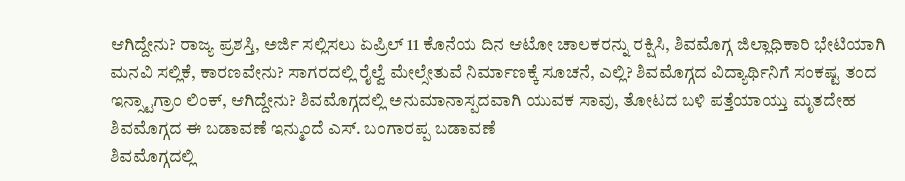ಆಗಿದ್ದೇನು? ರಾಜ್ಯ ಪ್ರಶಸ್ತಿ, ಅರ್ಜಿ ಸಲ್ಲಿಸಲು ಏಪ್ರಿಲ್ 11 ಕೊನೆಯ ದಿನ ಆಟೋ ಚಾಲಕರನ್ನು ರಕ್ಷಿಸಿ, ಶಿವಮೊಗ್ಗ ಜಿಲ್ಲಾಧಿಕಾರಿ ಭೇಟಿಯಾಗಿ ಮನವಿ ಸಲ್ಲಿಕೆ, ಕಾರಣವೇನು? ಸಾಗರದಲ್ಲಿ ರೈಲ್ವೆ ಮೇಲ್ಸೇತುವೆ ನಿರ್ಮಾಣಕ್ಕೆ ಸೂಚನೆ, ಎಲ್ಲಿ? ಶಿವಮೊಗ್ಗದ ವಿದ್ಯಾರ್ಥಿನಿಗೆ ಸಂಕಷ್ಟ ತಂದ ಇನ್ಸ್ಟಾಗ್ರಾಂ ಲಿಂಕ್, ಆಗಿದ್ದೇನು? ಶಿವಮೊಗ್ಗದಲ್ಲಿ ಅನುಮಾನಾಸ್ಪದವಾಗಿ ಯುವಕ ಸಾವು, ತೋಟದ ಬಳಿ ಪತ್ತೆಯಾಯ್ತು ಮೃತದೇಹ ಶಿವಮೊಗ್ಗದ ಈ ಬಡಾವಣೆ ಇನ್ಮುಂದೆ ಎಸ್. ಬಂಗಾರಪ್ಪ ಬಡಾವಣೆ
ಶಿವಮೊಗ್ಗದಲ್ಲಿ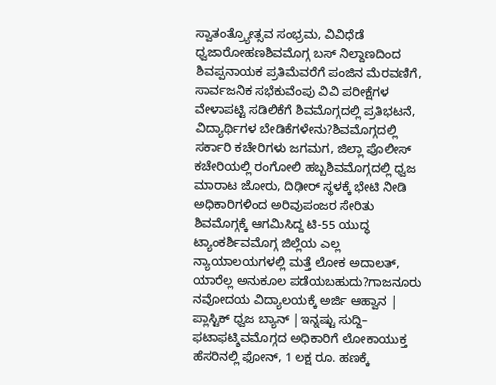ಸ್ವಾತಂತ್ರ್ಯೋತ್ಸವ ಸಂಭ್ರಮ, ವಿವಿಧೆಡೆ ಧ್ವಜಾರೋಹಣಶಿವಮೊಗ್ಗ ಬಸ್ ನಿಲ್ದಾಣದಿಂದ ಶಿವಪ್ಪನಾಯಕ ಪ್ರತಿಮೆವರೆಗೆ ಪಂಜಿನ ಮೆರವಣಿಗೆ, ಸಾರ್ವಜನಿಕ ಸಭೆಕುವೆಂಪು ವಿವಿ ಪರೀಕ್ಷೆಗಳ ವೇಳಾಪಟ್ಟಿ ಸಡಿಲಿಕೆಗೆ ಶಿವಮೊಗ್ಗದಲ್ಲಿ ಪ್ರತಿಭಟನೆ, ವಿದ್ಯಾರ್ಥಿಗಳ ಬೇಡಿಕೆಗಳೇನು?ಶಿವಮೊಗ್ಗದಲ್ಲಿ ಸರ್ಕಾರಿ ಕಚೇರಿಗಳು ಜಗಮಗ, ಜಿಲ್ಲಾ ಪೊಲೀಸ್ ಕಚೇರಿಯಲ್ಲಿ ರಂಗೋಲಿ ಹಬ್ಬಶಿವಮೊಗ್ಗದಲ್ಲಿ ಧ್ವಜ ಮಾರಾಟ ಜೋರು, ದಿಢೀರ್ ಸ್ಥಳಕ್ಕೆ ಭೇಟಿ ನೀಡಿ ಅಧಿಕಾರಿಗಳಿಂದ ಅರಿವುಪಂಜರ ಸೇರಿತು ಶಿವಮೊಗ್ಗಕ್ಕೆ ಆಗಮಿಸಿದ್ದ ಟಿ-55 ಯುದ್ಧ ಟ್ಯಾಂಕರ್ಶಿವಮೊಗ್ಗ ಜಿಲ್ಲೆಯ ಎಲ್ಲ ನ್ಯಾಯಾಲಯಗಳಲ್ಲಿ ಮತ್ತೆ ಲೋಕ ಅದಾಲತ್, ಯಾರೆಲ್ಲ ಅನುಕೂಲ ಪಡೆಯಬಹುದು?ಗಾಜನೂರು ನವೋದಯ ವಿದ್ಯಾಲಯಕ್ಕೆ ಅರ್ಜಿ ಆಹ್ವಾನ | ಪ್ಲಾಸ್ಟಿಕ್ ಧ್ವಜ ಬ್ಯಾನ್ |ಇನ್ನಷ್ಟು ಸುದ್ದಿ– ಫಟಾಫಟ್ಶಿವಮೊಗ್ಗದ ಅಧಿಕಾರಿಗೆ ಲೋಕಾಯುಕ್ತ ಹೆಸರಿನಲ್ಲಿ ಫೋನ್, 1 ಲಕ್ಷ ರೂ. ಹಣಕ್ಕೆ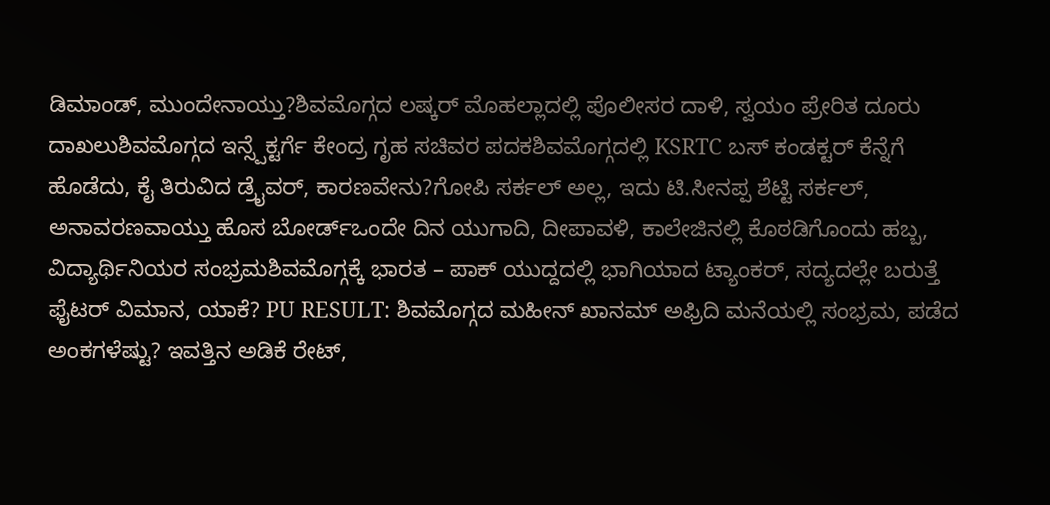ಡಿಮಾಂಡ್, ಮುಂದೇನಾಯ್ತು?ಶಿವಮೊಗ್ಗದ ಲಷ್ಕರ್ ಮೊಹಲ್ಲಾದಲ್ಲಿ ಪೊಲೀಸರ ದಾಳಿ, ಸ್ವಯಂ ಪ್ರೇರಿತ ದೂರು ದಾಖಲುಶಿವಮೊಗ್ಗದ ಇನ್ಸ್ಪೆಕ್ಟರ್ಗೆ ಕೇಂದ್ರ ಗೃಹ ಸಚಿವರ ಪದಕಶಿವಮೊಗ್ಗದಲ್ಲಿ KSRTC ಬಸ್ ಕಂಡಕ್ಟರ್ ಕೆನ್ನೆಗೆ ಹೊಡೆದು, ಕೈ ತಿರುವಿದ ಡ್ರೈವರ್, ಕಾರಣವೇನು?ಗೋಪಿ ಸರ್ಕಲ್ ಅಲ್ಲ, ಇದು ಟಿ.ಸೀನಪ್ಪ ಶೆಟ್ಟಿ ಸರ್ಕಲ್, ಅನಾವರಣವಾಯ್ತು ಹೊಸ ಬೋರ್ಡ್ಒಂದೇ ದಿನ ಯುಗಾದಿ, ದೀಪಾವಳಿ, ಕಾಲೇಜಿನಲ್ಲಿ ಕೊಠಡಿಗೊಂದು ಹಬ್ಬ, ವಿದ್ಯಾರ್ಥಿನಿಯರ ಸಂಭ್ರಮಶಿವಮೊಗ್ಗಕ್ಕೆ ಭಾರತ – ಪಾಕ್ ಯುದ್ದದಲ್ಲಿ ಭಾಗಿಯಾದ ಟ್ಯಾಂಕರ್, ಸದ್ಯದಲ್ಲೇ ಬರುತ್ತೆ ಫೈಟರ್ ವಿಮಾನ, ಯಾಕೆ? PU RESULT: ಶಿವಮೊಗ್ಗದ ಮಹೀನ್ ಖಾನಮ್ ಅಫ್ರಿದಿ ಮನೆಯಲ್ಲಿ ಸಂಭ್ರಮ, ಪಡೆದ ಅಂಕಗಳೆಷ್ಟು? ಇವತ್ತಿನ ಅಡಿಕೆ ರೇಟ್,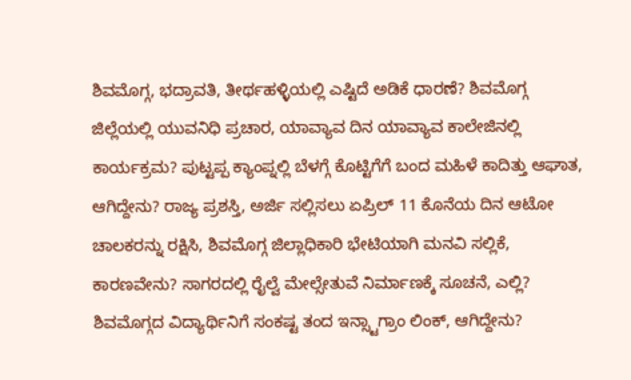ಶಿವಮೊಗ್ಗ, ಭದ್ರಾವತಿ, ತೀರ್ಥಹಳ್ಳಿಯಲ್ಲಿ ಎಷ್ಟಿದೆ ಅಡಿಕೆ ಧಾರಣೆ? ಶಿವಮೊಗ್ಗ ಜಿಲ್ಲೆಯಲ್ಲಿ ಯುವನಿಧಿ ಪ್ರಚಾರ, ಯಾವ್ಯಾವ ದಿನ ಯಾವ್ಯಾವ ಕಾಲೇಜಿನಲ್ಲಿ ಕಾರ್ಯಕ್ರಮ? ಪುಟ್ಟಪ್ಪ ಕ್ಯಾಂಪ್ನಲ್ಲಿ ಬೆಳಗ್ಗೆ ಕೊಟ್ಟಿಗೆಗೆ ಬಂದ ಮಹಿಳೆ ಕಾದಿತ್ತು ಆಘಾತ, ಆಗಿದ್ದೇನು? ರಾಜ್ಯ ಪ್ರಶಸ್ತಿ, ಅರ್ಜಿ ಸಲ್ಲಿಸಲು ಏಪ್ರಿಲ್ 11 ಕೊನೆಯ ದಿನ ಆಟೋ ಚಾಲಕರನ್ನು ರಕ್ಷಿಸಿ, ಶಿವಮೊಗ್ಗ ಜಿಲ್ಲಾಧಿಕಾರಿ ಭೇಟಿಯಾಗಿ ಮನವಿ ಸಲ್ಲಿಕೆ, ಕಾರಣವೇನು? ಸಾಗರದಲ್ಲಿ ರೈಲ್ವೆ ಮೇಲ್ಸೇತುವೆ ನಿರ್ಮಾಣಕ್ಕೆ ಸೂಚನೆ, ಎಲ್ಲಿ? ಶಿವಮೊಗ್ಗದ ವಿದ್ಯಾರ್ಥಿನಿಗೆ ಸಂಕಷ್ಟ ತಂದ ಇನ್ಸ್ಟಾಗ್ರಾಂ ಲಿಂಕ್, ಆಗಿದ್ದೇನು?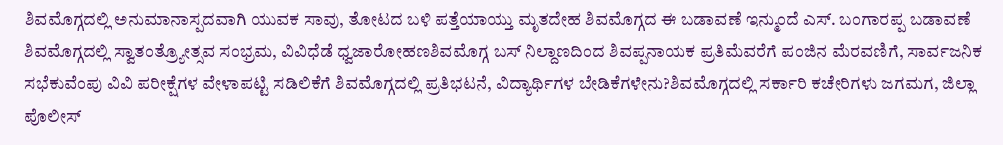ಶಿವಮೊಗ್ಗದಲ್ಲಿ ಅನುಮಾನಾಸ್ಪದವಾಗಿ ಯುವಕ ಸಾವು, ತೋಟದ ಬಳಿ ಪತ್ತೆಯಾಯ್ತು ಮೃತದೇಹ ಶಿವಮೊಗ್ಗದ ಈ ಬಡಾವಣೆ ಇನ್ಮುಂದೆ ಎಸ್. ಬಂಗಾರಪ್ಪ ಬಡಾವಣೆ
ಶಿವಮೊಗ್ಗದಲ್ಲಿ ಸ್ವಾತಂತ್ರ್ಯೋತ್ಸವ ಸಂಭ್ರಮ, ವಿವಿಧೆಡೆ ಧ್ವಜಾರೋಹಣಶಿವಮೊಗ್ಗ ಬಸ್ ನಿಲ್ದಾಣದಿಂದ ಶಿವಪ್ಪನಾಯಕ ಪ್ರತಿಮೆವರೆಗೆ ಪಂಜಿನ ಮೆರವಣಿಗೆ, ಸಾರ್ವಜನಿಕ ಸಭೆಕುವೆಂಪು ವಿವಿ ಪರೀಕ್ಷೆಗಳ ವೇಳಾಪಟ್ಟಿ ಸಡಿಲಿಕೆಗೆ ಶಿವಮೊಗ್ಗದಲ್ಲಿ ಪ್ರತಿಭಟನೆ, ವಿದ್ಯಾರ್ಥಿಗಳ ಬೇಡಿಕೆಗಳೇನು?ಶಿವಮೊಗ್ಗದಲ್ಲಿ ಸರ್ಕಾರಿ ಕಚೇರಿಗಳು ಜಗಮಗ, ಜಿಲ್ಲಾ ಪೊಲೀಸ್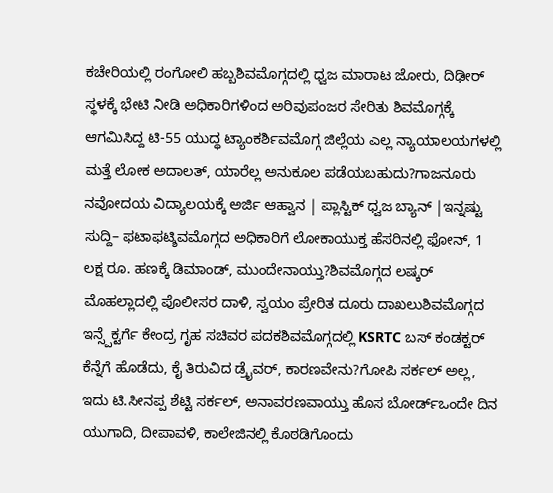ಕಚೇರಿಯಲ್ಲಿ ರಂಗೋಲಿ ಹಬ್ಬಶಿವಮೊಗ್ಗದಲ್ಲಿ ಧ್ವಜ ಮಾರಾಟ ಜೋರು, ದಿಢೀರ್ ಸ್ಥಳಕ್ಕೆ ಭೇಟಿ ನೀಡಿ ಅಧಿಕಾರಿಗಳಿಂದ ಅರಿವುಪಂಜರ ಸೇರಿತು ಶಿವಮೊಗ್ಗಕ್ಕೆ ಆಗಮಿಸಿದ್ದ ಟಿ-55 ಯುದ್ಧ ಟ್ಯಾಂಕರ್ಶಿವಮೊಗ್ಗ ಜಿಲ್ಲೆಯ ಎಲ್ಲ ನ್ಯಾಯಾಲಯಗಳಲ್ಲಿ ಮತ್ತೆ ಲೋಕ ಅದಾಲತ್, ಯಾರೆಲ್ಲ ಅನುಕೂಲ ಪಡೆಯಬಹುದು?ಗಾಜನೂರು ನವೋದಯ ವಿದ್ಯಾಲಯಕ್ಕೆ ಅರ್ಜಿ ಆಹ್ವಾನ | ಪ್ಲಾಸ್ಟಿಕ್ ಧ್ವಜ ಬ್ಯಾನ್ |ಇನ್ನಷ್ಟು ಸುದ್ದಿ– ಫಟಾಫಟ್ಶಿವಮೊಗ್ಗದ ಅಧಿಕಾರಿಗೆ ಲೋಕಾಯುಕ್ತ ಹೆಸರಿನಲ್ಲಿ ಫೋನ್, 1 ಲಕ್ಷ ರೂ. ಹಣಕ್ಕೆ ಡಿಮಾಂಡ್, ಮುಂದೇನಾಯ್ತು?ಶಿವಮೊಗ್ಗದ ಲಷ್ಕರ್ ಮೊಹಲ್ಲಾದಲ್ಲಿ ಪೊಲೀಸರ ದಾಳಿ, ಸ್ವಯಂ ಪ್ರೇರಿತ ದೂರು ದಾಖಲುಶಿವಮೊಗ್ಗದ ಇನ್ಸ್ಪೆಕ್ಟರ್ಗೆ ಕೇಂದ್ರ ಗೃಹ ಸಚಿವರ ಪದಕಶಿವಮೊಗ್ಗದಲ್ಲಿ KSRTC ಬಸ್ ಕಂಡಕ್ಟರ್ ಕೆನ್ನೆಗೆ ಹೊಡೆದು, ಕೈ ತಿರುವಿದ ಡ್ರೈವರ್, ಕಾರಣವೇನು?ಗೋಪಿ ಸರ್ಕಲ್ ಅಲ್ಲ, ಇದು ಟಿ.ಸೀನಪ್ಪ ಶೆಟ್ಟಿ ಸರ್ಕಲ್, ಅನಾವರಣವಾಯ್ತು ಹೊಸ ಬೋರ್ಡ್ಒಂದೇ ದಿನ ಯುಗಾದಿ, ದೀಪಾವಳಿ, ಕಾಲೇಜಿನಲ್ಲಿ ಕೊಠಡಿಗೊಂದು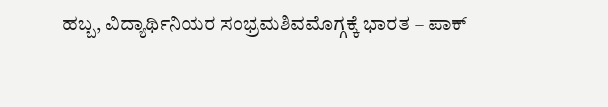ಹಬ್ಬ, ವಿದ್ಯಾರ್ಥಿನಿಯರ ಸಂಭ್ರಮಶಿವಮೊಗ್ಗಕ್ಕೆ ಭಾರತ – ಪಾಕ್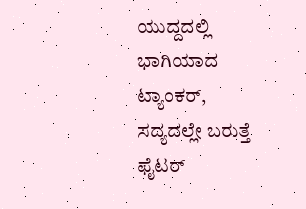ಯುದ್ದದಲ್ಲಿ ಭಾಗಿಯಾದ ಟ್ಯಾಂಕರ್, ಸದ್ಯದಲ್ಲೇ ಬರುತ್ತೆ ಫೈಟರ್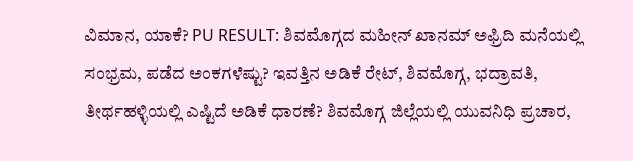ವಿಮಾನ, ಯಾಕೆ? PU RESULT: ಶಿವಮೊಗ್ಗದ ಮಹೀನ್ ಖಾನಮ್ ಅಫ್ರಿದಿ ಮನೆಯಲ್ಲಿ ಸಂಭ್ರಮ, ಪಡೆದ ಅಂಕಗಳೆಷ್ಟು? ಇವತ್ತಿನ ಅಡಿಕೆ ರೇಟ್, ಶಿವಮೊಗ್ಗ, ಭದ್ರಾವತಿ, ತೀರ್ಥಹಳ್ಳಿಯಲ್ಲಿ ಎಷ್ಟಿದೆ ಅಡಿಕೆ ಧಾರಣೆ? ಶಿವಮೊಗ್ಗ ಜಿಲ್ಲೆಯಲ್ಲಿ ಯುವನಿಧಿ ಪ್ರಚಾರ,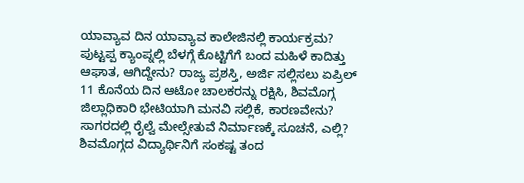ಯಾವ್ಯಾವ ದಿನ ಯಾವ್ಯಾವ ಕಾಲೇಜಿನಲ್ಲಿ ಕಾರ್ಯಕ್ರಮ? ಪುಟ್ಟಪ್ಪ ಕ್ಯಾಂಪ್ನಲ್ಲಿ ಬೆಳಗ್ಗೆ ಕೊಟ್ಟಿಗೆಗೆ ಬಂದ ಮಹಿಳೆ ಕಾದಿತ್ತು ಆಘಾತ, ಆಗಿದ್ದೇನು? ರಾಜ್ಯ ಪ್ರಶಸ್ತಿ, ಅರ್ಜಿ ಸಲ್ಲಿಸಲು ಏಪ್ರಿಲ್ 11 ಕೊನೆಯ ದಿನ ಆಟೋ ಚಾಲಕರನ್ನು ರಕ್ಷಿಸಿ, ಶಿವಮೊಗ್ಗ ಜಿಲ್ಲಾಧಿಕಾರಿ ಭೇಟಿಯಾಗಿ ಮನವಿ ಸಲ್ಲಿಕೆ, ಕಾರಣವೇನು? ಸಾಗರದಲ್ಲಿ ರೈಲ್ವೆ ಮೇಲ್ಸೇತುವೆ ನಿರ್ಮಾಣಕ್ಕೆ ಸೂಚನೆ, ಎಲ್ಲಿ? ಶಿವಮೊಗ್ಗದ ವಿದ್ಯಾರ್ಥಿನಿಗೆ ಸಂಕಷ್ಟ ತಂದ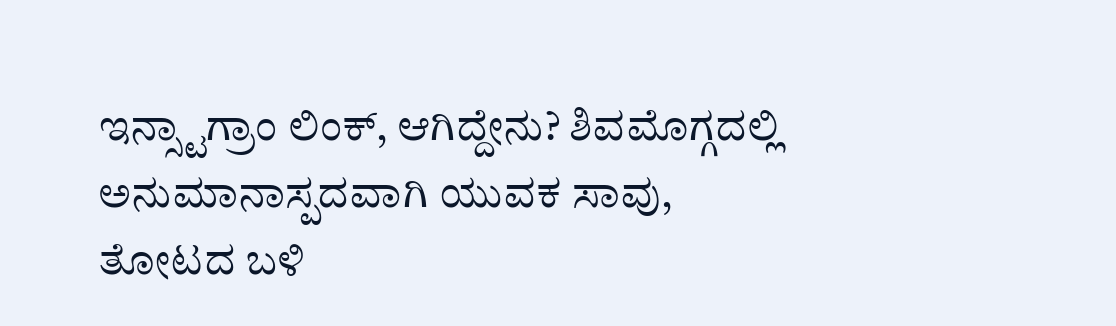ಇನ್ಸ್ಟಾಗ್ರಾಂ ಲಿಂಕ್, ಆಗಿದ್ದೇನು? ಶಿವಮೊಗ್ಗದಲ್ಲಿ ಅನುಮಾನಾಸ್ಪದವಾಗಿ ಯುವಕ ಸಾವು, ತೋಟದ ಬಳಿ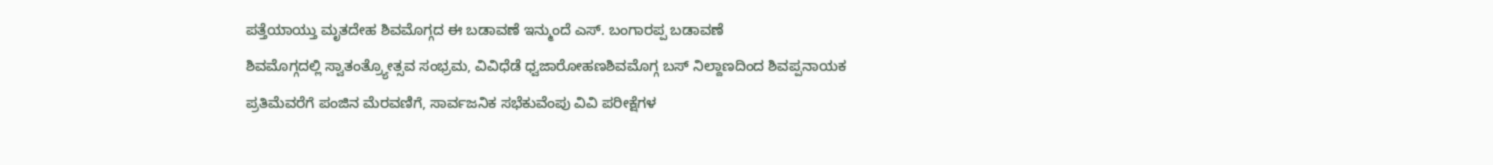ಪತ್ತೆಯಾಯ್ತು ಮೃತದೇಹ ಶಿವಮೊಗ್ಗದ ಈ ಬಡಾವಣೆ ಇನ್ಮುಂದೆ ಎಸ್. ಬಂಗಾರಪ್ಪ ಬಡಾವಣೆ
ಶಿವಮೊಗ್ಗದಲ್ಲಿ ಸ್ವಾತಂತ್ರ್ಯೋತ್ಸವ ಸಂಭ್ರಮ, ವಿವಿಧೆಡೆ ಧ್ವಜಾರೋಹಣಶಿವಮೊಗ್ಗ ಬಸ್ ನಿಲ್ದಾಣದಿಂದ ಶಿವಪ್ಪನಾಯಕ ಪ್ರತಿಮೆವರೆಗೆ ಪಂಜಿನ ಮೆರವಣಿಗೆ, ಸಾರ್ವಜನಿಕ ಸಭೆಕುವೆಂಪು ವಿವಿ ಪರೀಕ್ಷೆಗಳ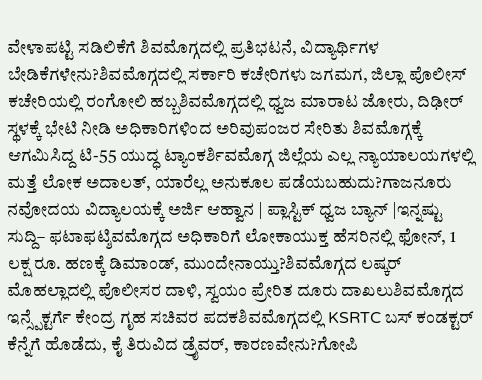ವೇಳಾಪಟ್ಟಿ ಸಡಿಲಿಕೆಗೆ ಶಿವಮೊಗ್ಗದಲ್ಲಿ ಪ್ರತಿಭಟನೆ, ವಿದ್ಯಾರ್ಥಿಗಳ ಬೇಡಿಕೆಗಳೇನು?ಶಿವಮೊಗ್ಗದಲ್ಲಿ ಸರ್ಕಾರಿ ಕಚೇರಿಗಳು ಜಗಮಗ, ಜಿಲ್ಲಾ ಪೊಲೀಸ್ ಕಚೇರಿಯಲ್ಲಿ ರಂಗೋಲಿ ಹಬ್ಬಶಿವಮೊಗ್ಗದಲ್ಲಿ ಧ್ವಜ ಮಾರಾಟ ಜೋರು, ದಿಢೀರ್ ಸ್ಥಳಕ್ಕೆ ಭೇಟಿ ನೀಡಿ ಅಧಿಕಾರಿಗಳಿಂದ ಅರಿವುಪಂಜರ ಸೇರಿತು ಶಿವಮೊಗ್ಗಕ್ಕೆ ಆಗಮಿಸಿದ್ದ ಟಿ-55 ಯುದ್ಧ ಟ್ಯಾಂಕರ್ಶಿವಮೊಗ್ಗ ಜಿಲ್ಲೆಯ ಎಲ್ಲ ನ್ಯಾಯಾಲಯಗಳಲ್ಲಿ ಮತ್ತೆ ಲೋಕ ಅದಾಲತ್, ಯಾರೆಲ್ಲ ಅನುಕೂಲ ಪಡೆಯಬಹುದು?ಗಾಜನೂರು ನವೋದಯ ವಿದ್ಯಾಲಯಕ್ಕೆ ಅರ್ಜಿ ಆಹ್ವಾನ | ಪ್ಲಾಸ್ಟಿಕ್ ಧ್ವಜ ಬ್ಯಾನ್ |ಇನ್ನಷ್ಟು ಸುದ್ದಿ– ಫಟಾಫಟ್ಶಿವಮೊಗ್ಗದ ಅಧಿಕಾರಿಗೆ ಲೋಕಾಯುಕ್ತ ಹೆಸರಿನಲ್ಲಿ ಫೋನ್, 1 ಲಕ್ಷ ರೂ. ಹಣಕ್ಕೆ ಡಿಮಾಂಡ್, ಮುಂದೇನಾಯ್ತು?ಶಿವಮೊಗ್ಗದ ಲಷ್ಕರ್ ಮೊಹಲ್ಲಾದಲ್ಲಿ ಪೊಲೀಸರ ದಾಳಿ, ಸ್ವಯಂ ಪ್ರೇರಿತ ದೂರು ದಾಖಲುಶಿವಮೊಗ್ಗದ ಇನ್ಸ್ಪೆಕ್ಟರ್ಗೆ ಕೇಂದ್ರ ಗೃಹ ಸಚಿವರ ಪದಕಶಿವಮೊಗ್ಗದಲ್ಲಿ KSRTC ಬಸ್ ಕಂಡಕ್ಟರ್ ಕೆನ್ನೆಗೆ ಹೊಡೆದು, ಕೈ ತಿರುವಿದ ಡ್ರೈವರ್, ಕಾರಣವೇನು?ಗೋಪಿ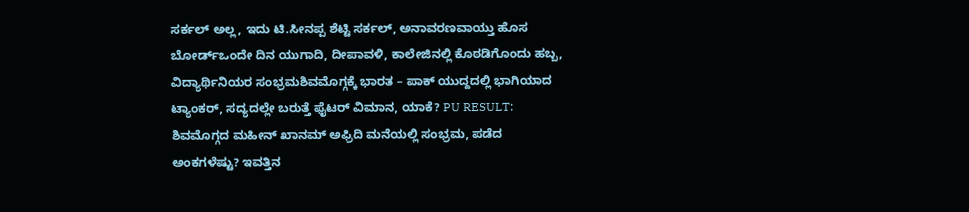ಸರ್ಕಲ್ ಅಲ್ಲ, ಇದು ಟಿ.ಸೀನಪ್ಪ ಶೆಟ್ಟಿ ಸರ್ಕಲ್, ಅನಾವರಣವಾಯ್ತು ಹೊಸ ಬೋರ್ಡ್ಒಂದೇ ದಿನ ಯುಗಾದಿ, ದೀಪಾವಳಿ, ಕಾಲೇಜಿನಲ್ಲಿ ಕೊಠಡಿಗೊಂದು ಹಬ್ಬ, ವಿದ್ಯಾರ್ಥಿನಿಯರ ಸಂಭ್ರಮಶಿವಮೊಗ್ಗಕ್ಕೆ ಭಾರತ – ಪಾಕ್ ಯುದ್ದದಲ್ಲಿ ಭಾಗಿಯಾದ ಟ್ಯಾಂಕರ್, ಸದ್ಯದಲ್ಲೇ ಬರುತ್ತೆ ಫೈಟರ್ ವಿಮಾನ, ಯಾಕೆ? PU RESULT: ಶಿವಮೊಗ್ಗದ ಮಹೀನ್ ಖಾನಮ್ ಅಫ್ರಿದಿ ಮನೆಯಲ್ಲಿ ಸಂಭ್ರಮ, ಪಡೆದ ಅಂಕಗಳೆಷ್ಟು? ಇವತ್ತಿನ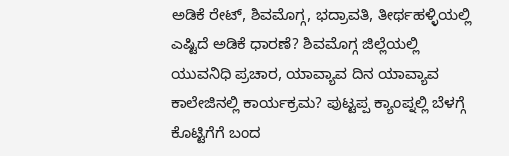ಅಡಿಕೆ ರೇಟ್, ಶಿವಮೊಗ್ಗ, ಭದ್ರಾವತಿ, ತೀರ್ಥಹಳ್ಳಿಯಲ್ಲಿ ಎಷ್ಟಿದೆ ಅಡಿಕೆ ಧಾರಣೆ? ಶಿವಮೊಗ್ಗ ಜಿಲ್ಲೆಯಲ್ಲಿ ಯುವನಿಧಿ ಪ್ರಚಾರ, ಯಾವ್ಯಾವ ದಿನ ಯಾವ್ಯಾವ ಕಾಲೇಜಿನಲ್ಲಿ ಕಾರ್ಯಕ್ರಮ? ಪುಟ್ಟಪ್ಪ ಕ್ಯಾಂಪ್ನಲ್ಲಿ ಬೆಳಗ್ಗೆ ಕೊಟ್ಟಿಗೆಗೆ ಬಂದ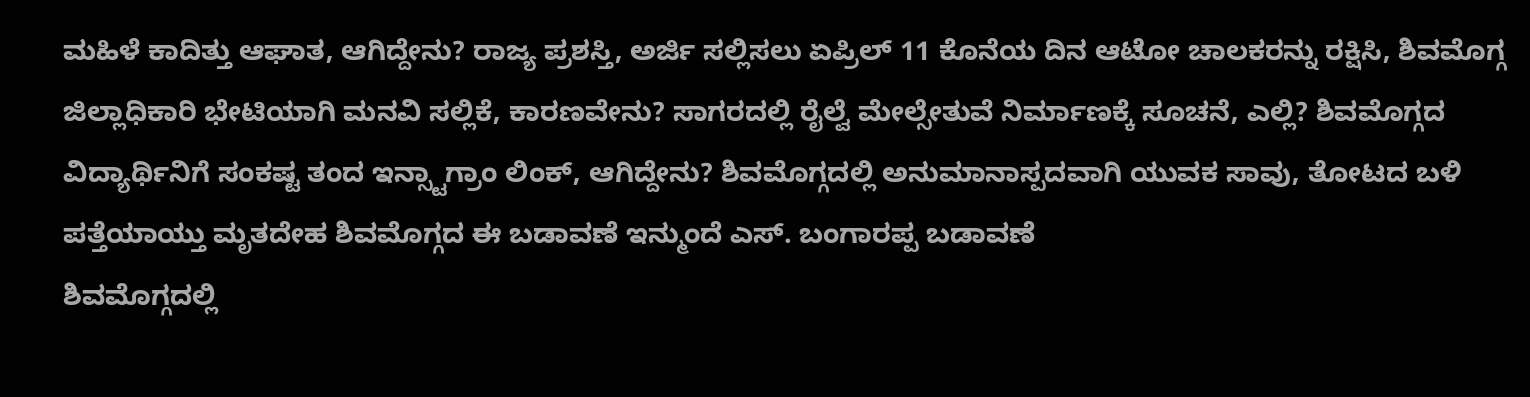ಮಹಿಳೆ ಕಾದಿತ್ತು ಆಘಾತ, ಆಗಿದ್ದೇನು? ರಾಜ್ಯ ಪ್ರಶಸ್ತಿ, ಅರ್ಜಿ ಸಲ್ಲಿಸಲು ಏಪ್ರಿಲ್ 11 ಕೊನೆಯ ದಿನ ಆಟೋ ಚಾಲಕರನ್ನು ರಕ್ಷಿಸಿ, ಶಿವಮೊಗ್ಗ ಜಿಲ್ಲಾಧಿಕಾರಿ ಭೇಟಿಯಾಗಿ ಮನವಿ ಸಲ್ಲಿಕೆ, ಕಾರಣವೇನು? ಸಾಗರದಲ್ಲಿ ರೈಲ್ವೆ ಮೇಲ್ಸೇತುವೆ ನಿರ್ಮಾಣಕ್ಕೆ ಸೂಚನೆ, ಎಲ್ಲಿ? ಶಿವಮೊಗ್ಗದ ವಿದ್ಯಾರ್ಥಿನಿಗೆ ಸಂಕಷ್ಟ ತಂದ ಇನ್ಸ್ಟಾಗ್ರಾಂ ಲಿಂಕ್, ಆಗಿದ್ದೇನು? ಶಿವಮೊಗ್ಗದಲ್ಲಿ ಅನುಮಾನಾಸ್ಪದವಾಗಿ ಯುವಕ ಸಾವು, ತೋಟದ ಬಳಿ ಪತ್ತೆಯಾಯ್ತು ಮೃತದೇಹ ಶಿವಮೊಗ್ಗದ ಈ ಬಡಾವಣೆ ಇನ್ಮುಂದೆ ಎಸ್. ಬಂಗಾರಪ್ಪ ಬಡಾವಣೆ
ಶಿವಮೊಗ್ಗದಲ್ಲಿ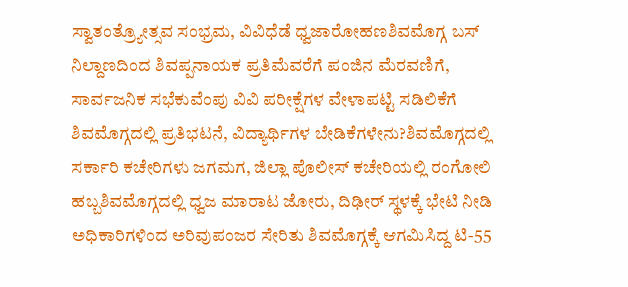ಸ್ವಾತಂತ್ರ್ಯೋತ್ಸವ ಸಂಭ್ರಮ, ವಿವಿಧೆಡೆ ಧ್ವಜಾರೋಹಣಶಿವಮೊಗ್ಗ ಬಸ್ ನಿಲ್ದಾಣದಿಂದ ಶಿವಪ್ಪನಾಯಕ ಪ್ರತಿಮೆವರೆಗೆ ಪಂಜಿನ ಮೆರವಣಿಗೆ, ಸಾರ್ವಜನಿಕ ಸಭೆಕುವೆಂಪು ವಿವಿ ಪರೀಕ್ಷೆಗಳ ವೇಳಾಪಟ್ಟಿ ಸಡಿಲಿಕೆಗೆ ಶಿವಮೊಗ್ಗದಲ್ಲಿ ಪ್ರತಿಭಟನೆ, ವಿದ್ಯಾರ್ಥಿಗಳ ಬೇಡಿಕೆಗಳೇನು?ಶಿವಮೊಗ್ಗದಲ್ಲಿ ಸರ್ಕಾರಿ ಕಚೇರಿಗಳು ಜಗಮಗ, ಜಿಲ್ಲಾ ಪೊಲೀಸ್ ಕಚೇರಿಯಲ್ಲಿ ರಂಗೋಲಿ ಹಬ್ಬಶಿವಮೊಗ್ಗದಲ್ಲಿ ಧ್ವಜ ಮಾರಾಟ ಜೋರು, ದಿಢೀರ್ ಸ್ಥಳಕ್ಕೆ ಭೇಟಿ ನೀಡಿ ಅಧಿಕಾರಿಗಳಿಂದ ಅರಿವುಪಂಜರ ಸೇರಿತು ಶಿವಮೊಗ್ಗಕ್ಕೆ ಆಗಮಿಸಿದ್ದ ಟಿ-55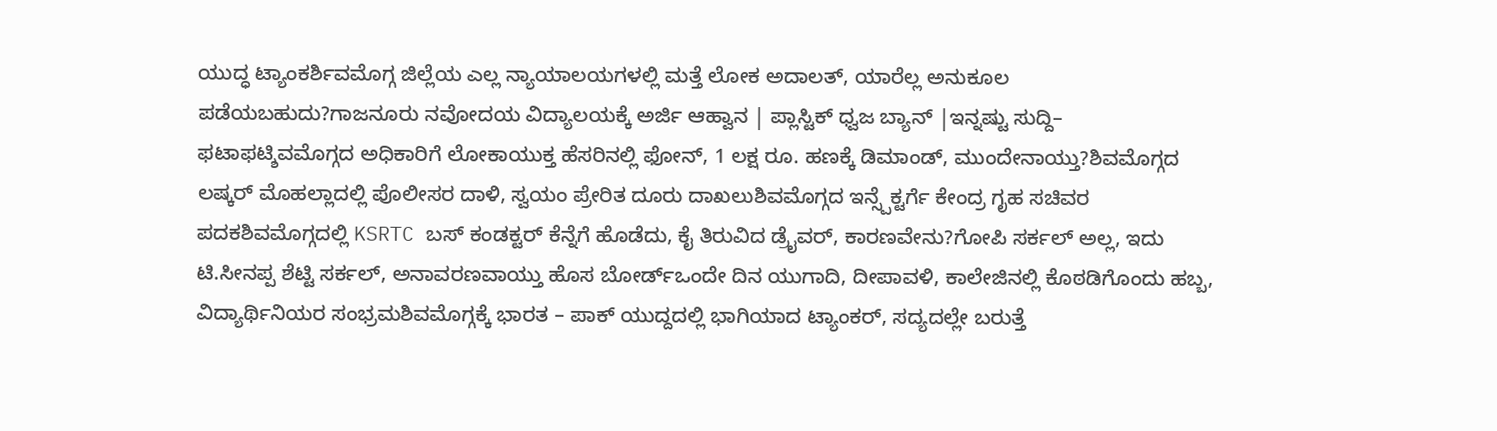ಯುದ್ಧ ಟ್ಯಾಂಕರ್ಶಿವಮೊಗ್ಗ ಜಿಲ್ಲೆಯ ಎಲ್ಲ ನ್ಯಾಯಾಲಯಗಳಲ್ಲಿ ಮತ್ತೆ ಲೋಕ ಅದಾಲತ್, ಯಾರೆಲ್ಲ ಅನುಕೂಲ ಪಡೆಯಬಹುದು?ಗಾಜನೂರು ನವೋದಯ ವಿದ್ಯಾಲಯಕ್ಕೆ ಅರ್ಜಿ ಆಹ್ವಾನ | ಪ್ಲಾಸ್ಟಿಕ್ ಧ್ವಜ ಬ್ಯಾನ್ |ಇನ್ನಷ್ಟು ಸುದ್ದಿ– ಫಟಾಫಟ್ಶಿವಮೊಗ್ಗದ ಅಧಿಕಾರಿಗೆ ಲೋಕಾಯುಕ್ತ ಹೆಸರಿನಲ್ಲಿ ಫೋನ್, 1 ಲಕ್ಷ ರೂ. ಹಣಕ್ಕೆ ಡಿಮಾಂಡ್, ಮುಂದೇನಾಯ್ತು?ಶಿವಮೊಗ್ಗದ ಲಷ್ಕರ್ ಮೊಹಲ್ಲಾದಲ್ಲಿ ಪೊಲೀಸರ ದಾಳಿ, ಸ್ವಯಂ ಪ್ರೇರಿತ ದೂರು ದಾಖಲುಶಿವಮೊಗ್ಗದ ಇನ್ಸ್ಪೆಕ್ಟರ್ಗೆ ಕೇಂದ್ರ ಗೃಹ ಸಚಿವರ ಪದಕಶಿವಮೊಗ್ಗದಲ್ಲಿ KSRTC ಬಸ್ ಕಂಡಕ್ಟರ್ ಕೆನ್ನೆಗೆ ಹೊಡೆದು, ಕೈ ತಿರುವಿದ ಡ್ರೈವರ್, ಕಾರಣವೇನು?ಗೋಪಿ ಸರ್ಕಲ್ ಅಲ್ಲ, ಇದು ಟಿ.ಸೀನಪ್ಪ ಶೆಟ್ಟಿ ಸರ್ಕಲ್, ಅನಾವರಣವಾಯ್ತು ಹೊಸ ಬೋರ್ಡ್ಒಂದೇ ದಿನ ಯುಗಾದಿ, ದೀಪಾವಳಿ, ಕಾಲೇಜಿನಲ್ಲಿ ಕೊಠಡಿಗೊಂದು ಹಬ್ಬ, ವಿದ್ಯಾರ್ಥಿನಿಯರ ಸಂಭ್ರಮಶಿವಮೊಗ್ಗಕ್ಕೆ ಭಾರತ – ಪಾಕ್ ಯುದ್ದದಲ್ಲಿ ಭಾಗಿಯಾದ ಟ್ಯಾಂಕರ್, ಸದ್ಯದಲ್ಲೇ ಬರುತ್ತೆ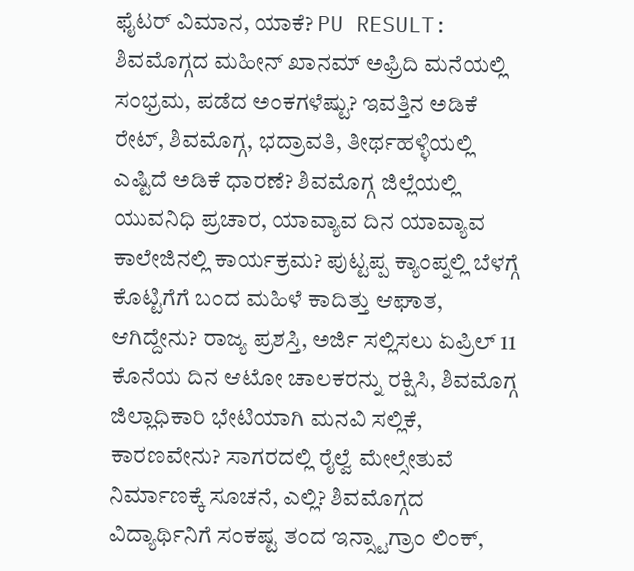ಫೈಟರ್ ವಿಮಾನ, ಯಾಕೆ? PU RESULT: ಶಿವಮೊಗ್ಗದ ಮಹೀನ್ ಖಾನಮ್ ಅಫ್ರಿದಿ ಮನೆಯಲ್ಲಿ ಸಂಭ್ರಮ, ಪಡೆದ ಅಂಕಗಳೆಷ್ಟು? ಇವತ್ತಿನ ಅಡಿಕೆ ರೇಟ್, ಶಿವಮೊಗ್ಗ, ಭದ್ರಾವತಿ, ತೀರ್ಥಹಳ್ಳಿಯಲ್ಲಿ ಎಷ್ಟಿದೆ ಅಡಿಕೆ ಧಾರಣೆ? ಶಿವಮೊಗ್ಗ ಜಿಲ್ಲೆಯಲ್ಲಿ ಯುವನಿಧಿ ಪ್ರಚಾರ, ಯಾವ್ಯಾವ ದಿನ ಯಾವ್ಯಾವ ಕಾಲೇಜಿನಲ್ಲಿ ಕಾರ್ಯಕ್ರಮ? ಪುಟ್ಟಪ್ಪ ಕ್ಯಾಂಪ್ನಲ್ಲಿ ಬೆಳಗ್ಗೆ ಕೊಟ್ಟಿಗೆಗೆ ಬಂದ ಮಹಿಳೆ ಕಾದಿತ್ತು ಆಘಾತ, ಆಗಿದ್ದೇನು? ರಾಜ್ಯ ಪ್ರಶಸ್ತಿ, ಅರ್ಜಿ ಸಲ್ಲಿಸಲು ಏಪ್ರಿಲ್ 11 ಕೊನೆಯ ದಿನ ಆಟೋ ಚಾಲಕರನ್ನು ರಕ್ಷಿಸಿ, ಶಿವಮೊಗ್ಗ ಜಿಲ್ಲಾಧಿಕಾರಿ ಭೇಟಿಯಾಗಿ ಮನವಿ ಸಲ್ಲಿಕೆ, ಕಾರಣವೇನು? ಸಾಗರದಲ್ಲಿ ರೈಲ್ವೆ ಮೇಲ್ಸೇತುವೆ ನಿರ್ಮಾಣಕ್ಕೆ ಸೂಚನೆ, ಎಲ್ಲಿ? ಶಿವಮೊಗ್ಗದ ವಿದ್ಯಾರ್ಥಿನಿಗೆ ಸಂಕಷ್ಟ ತಂದ ಇನ್ಸ್ಟಾಗ್ರಾಂ ಲಿಂಕ್,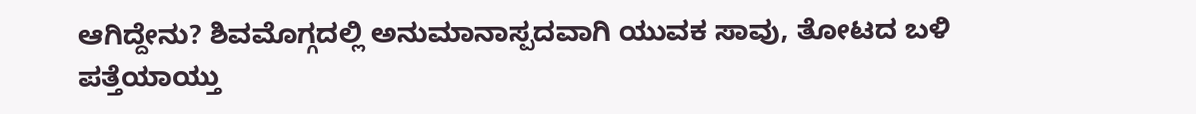ಆಗಿದ್ದೇನು? ಶಿವಮೊಗ್ಗದಲ್ಲಿ ಅನುಮಾನಾಸ್ಪದವಾಗಿ ಯುವಕ ಸಾವು, ತೋಟದ ಬಳಿ ಪತ್ತೆಯಾಯ್ತು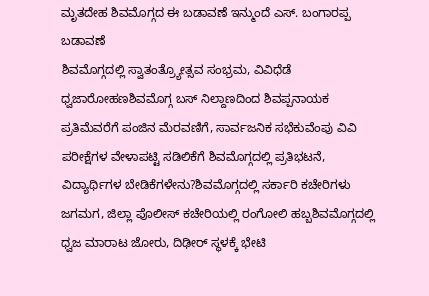ಮೃತದೇಹ ಶಿವಮೊಗ್ಗದ ಈ ಬಡಾವಣೆ ಇನ್ಮುಂದೆ ಎಸ್. ಬಂಗಾರಪ್ಪ ಬಡಾವಣೆ
ಶಿವಮೊಗ್ಗದಲ್ಲಿ ಸ್ವಾತಂತ್ರ್ಯೋತ್ಸವ ಸಂಭ್ರಮ, ವಿವಿಧೆಡೆ ಧ್ವಜಾರೋಹಣಶಿವಮೊಗ್ಗ ಬಸ್ ನಿಲ್ದಾಣದಿಂದ ಶಿವಪ್ಪನಾಯಕ ಪ್ರತಿಮೆವರೆಗೆ ಪಂಜಿನ ಮೆರವಣಿಗೆ, ಸಾರ್ವಜನಿಕ ಸಭೆಕುವೆಂಪು ವಿವಿ ಪರೀಕ್ಷೆಗಳ ವೇಳಾಪಟ್ಟಿ ಸಡಿಲಿಕೆಗೆ ಶಿವಮೊಗ್ಗದಲ್ಲಿ ಪ್ರತಿಭಟನೆ, ವಿದ್ಯಾರ್ಥಿಗಳ ಬೇಡಿಕೆಗಳೇನು?ಶಿವಮೊಗ್ಗದಲ್ಲಿ ಸರ್ಕಾರಿ ಕಚೇರಿಗಳು ಜಗಮಗ, ಜಿಲ್ಲಾ ಪೊಲೀಸ್ ಕಚೇರಿಯಲ್ಲಿ ರಂಗೋಲಿ ಹಬ್ಬಶಿವಮೊಗ್ಗದಲ್ಲಿ ಧ್ವಜ ಮಾರಾಟ ಜೋರು, ದಿಢೀರ್ ಸ್ಥಳಕ್ಕೆ ಭೇಟಿ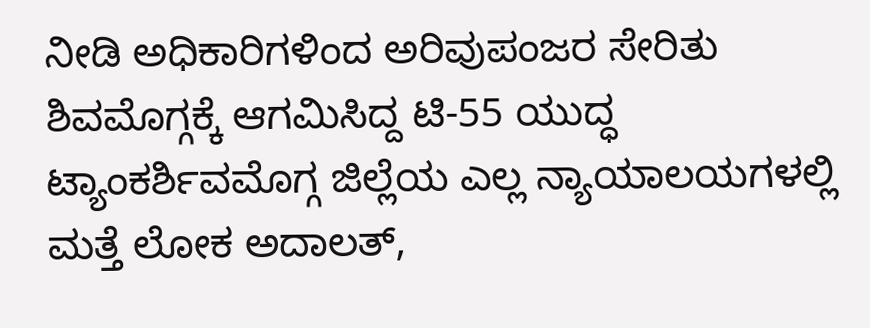ನೀಡಿ ಅಧಿಕಾರಿಗಳಿಂದ ಅರಿವುಪಂಜರ ಸೇರಿತು ಶಿವಮೊಗ್ಗಕ್ಕೆ ಆಗಮಿಸಿದ್ದ ಟಿ-55 ಯುದ್ಧ ಟ್ಯಾಂಕರ್ಶಿವಮೊಗ್ಗ ಜಿಲ್ಲೆಯ ಎಲ್ಲ ನ್ಯಾಯಾಲಯಗಳಲ್ಲಿ ಮತ್ತೆ ಲೋಕ ಅದಾಲತ್,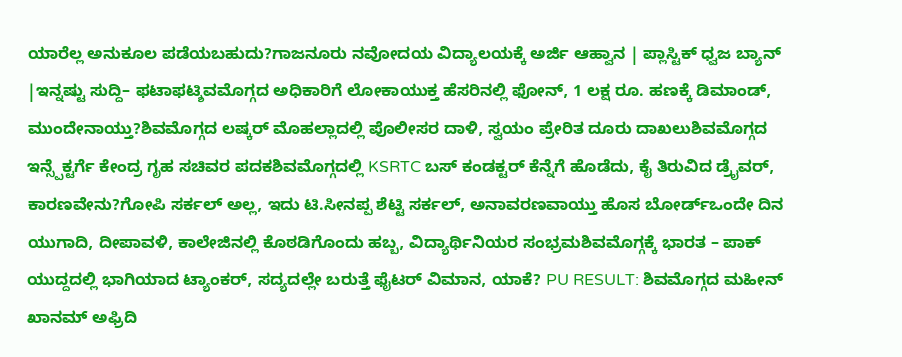ಯಾರೆಲ್ಲ ಅನುಕೂಲ ಪಡೆಯಬಹುದು?ಗಾಜನೂರು ನವೋದಯ ವಿದ್ಯಾಲಯಕ್ಕೆ ಅರ್ಜಿ ಆಹ್ವಾನ | ಪ್ಲಾಸ್ಟಿಕ್ ಧ್ವಜ ಬ್ಯಾನ್ |ಇನ್ನಷ್ಟು ಸುದ್ದಿ– ಫಟಾಫಟ್ಶಿವಮೊಗ್ಗದ ಅಧಿಕಾರಿಗೆ ಲೋಕಾಯುಕ್ತ ಹೆಸರಿನಲ್ಲಿ ಫೋನ್, 1 ಲಕ್ಷ ರೂ. ಹಣಕ್ಕೆ ಡಿಮಾಂಡ್, ಮುಂದೇನಾಯ್ತು?ಶಿವಮೊಗ್ಗದ ಲಷ್ಕರ್ ಮೊಹಲ್ಲಾದಲ್ಲಿ ಪೊಲೀಸರ ದಾಳಿ, ಸ್ವಯಂ ಪ್ರೇರಿತ ದೂರು ದಾಖಲುಶಿವಮೊಗ್ಗದ ಇನ್ಸ್ಪೆಕ್ಟರ್ಗೆ ಕೇಂದ್ರ ಗೃಹ ಸಚಿವರ ಪದಕಶಿವಮೊಗ್ಗದಲ್ಲಿ KSRTC ಬಸ್ ಕಂಡಕ್ಟರ್ ಕೆನ್ನೆಗೆ ಹೊಡೆದು, ಕೈ ತಿರುವಿದ ಡ್ರೈವರ್, ಕಾರಣವೇನು?ಗೋಪಿ ಸರ್ಕಲ್ ಅಲ್ಲ, ಇದು ಟಿ.ಸೀನಪ್ಪ ಶೆಟ್ಟಿ ಸರ್ಕಲ್, ಅನಾವರಣವಾಯ್ತು ಹೊಸ ಬೋರ್ಡ್ಒಂದೇ ದಿನ ಯುಗಾದಿ, ದೀಪಾವಳಿ, ಕಾಲೇಜಿನಲ್ಲಿ ಕೊಠಡಿಗೊಂದು ಹಬ್ಬ, ವಿದ್ಯಾರ್ಥಿನಿಯರ ಸಂಭ್ರಮಶಿವಮೊಗ್ಗಕ್ಕೆ ಭಾರತ – ಪಾಕ್ ಯುದ್ದದಲ್ಲಿ ಭಾಗಿಯಾದ ಟ್ಯಾಂಕರ್, ಸದ್ಯದಲ್ಲೇ ಬರುತ್ತೆ ಫೈಟರ್ ವಿಮಾನ, ಯಾಕೆ? PU RESULT: ಶಿವಮೊಗ್ಗದ ಮಹೀನ್ ಖಾನಮ್ ಅಫ್ರಿದಿ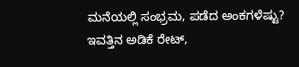ಮನೆಯಲ್ಲಿ ಸಂಭ್ರಮ, ಪಡೆದ ಅಂಕಗಳೆಷ್ಟು? ಇವತ್ತಿನ ಅಡಿಕೆ ರೇಟ್,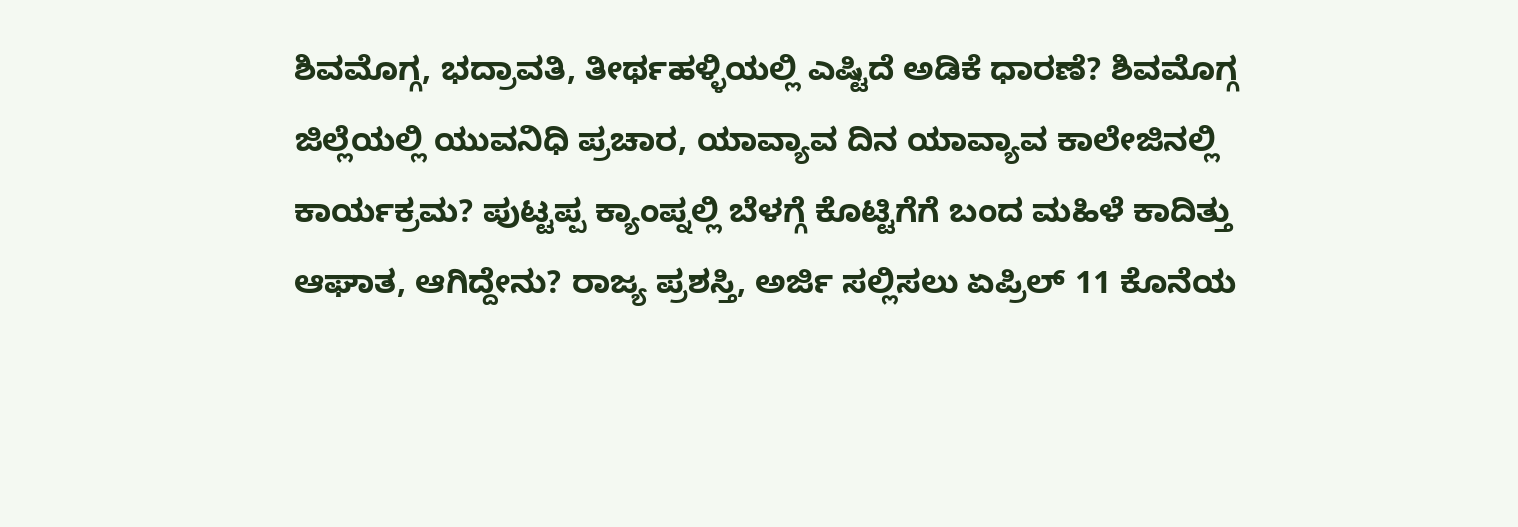ಶಿವಮೊಗ್ಗ, ಭದ್ರಾವತಿ, ತೀರ್ಥಹಳ್ಳಿಯಲ್ಲಿ ಎಷ್ಟಿದೆ ಅಡಿಕೆ ಧಾರಣೆ? ಶಿವಮೊಗ್ಗ ಜಿಲ್ಲೆಯಲ್ಲಿ ಯುವನಿಧಿ ಪ್ರಚಾರ, ಯಾವ್ಯಾವ ದಿನ ಯಾವ್ಯಾವ ಕಾಲೇಜಿನಲ್ಲಿ ಕಾರ್ಯಕ್ರಮ? ಪುಟ್ಟಪ್ಪ ಕ್ಯಾಂಪ್ನಲ್ಲಿ ಬೆಳಗ್ಗೆ ಕೊಟ್ಟಿಗೆಗೆ ಬಂದ ಮಹಿಳೆ ಕಾದಿತ್ತು ಆಘಾತ, ಆಗಿದ್ದೇನು? ರಾಜ್ಯ ಪ್ರಶಸ್ತಿ, ಅರ್ಜಿ ಸಲ್ಲಿಸಲು ಏಪ್ರಿಲ್ 11 ಕೊನೆಯ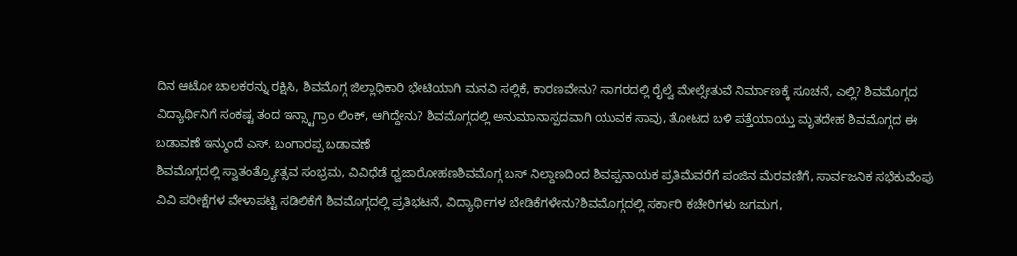ದಿನ ಆಟೋ ಚಾಲಕರನ್ನು ರಕ್ಷಿಸಿ, ಶಿವಮೊಗ್ಗ ಜಿಲ್ಲಾಧಿಕಾರಿ ಭೇಟಿಯಾಗಿ ಮನವಿ ಸಲ್ಲಿಕೆ, ಕಾರಣವೇನು? ಸಾಗರದಲ್ಲಿ ರೈಲ್ವೆ ಮೇಲ್ಸೇತುವೆ ನಿರ್ಮಾಣಕ್ಕೆ ಸೂಚನೆ, ಎಲ್ಲಿ? ಶಿವಮೊಗ್ಗದ ವಿದ್ಯಾರ್ಥಿನಿಗೆ ಸಂಕಷ್ಟ ತಂದ ಇನ್ಸ್ಟಾಗ್ರಾಂ ಲಿಂಕ್, ಆಗಿದ್ದೇನು? ಶಿವಮೊಗ್ಗದಲ್ಲಿ ಅನುಮಾನಾಸ್ಪದವಾಗಿ ಯುವಕ ಸಾವು, ತೋಟದ ಬಳಿ ಪತ್ತೆಯಾಯ್ತು ಮೃತದೇಹ ಶಿವಮೊಗ್ಗದ ಈ ಬಡಾವಣೆ ಇನ್ಮುಂದೆ ಎಸ್. ಬಂಗಾರಪ್ಪ ಬಡಾವಣೆ
ಶಿವಮೊಗ್ಗದಲ್ಲಿ ಸ್ವಾತಂತ್ರ್ಯೋತ್ಸವ ಸಂಭ್ರಮ, ವಿವಿಧೆಡೆ ಧ್ವಜಾರೋಹಣಶಿವಮೊಗ್ಗ ಬಸ್ ನಿಲ್ದಾಣದಿಂದ ಶಿವಪ್ಪನಾಯಕ ಪ್ರತಿಮೆವರೆಗೆ ಪಂಜಿನ ಮೆರವಣಿಗೆ, ಸಾರ್ವಜನಿಕ ಸಭೆಕುವೆಂಪು ವಿವಿ ಪರೀಕ್ಷೆಗಳ ವೇಳಾಪಟ್ಟಿ ಸಡಿಲಿಕೆಗೆ ಶಿವಮೊಗ್ಗದಲ್ಲಿ ಪ್ರತಿಭಟನೆ, ವಿದ್ಯಾರ್ಥಿಗಳ ಬೇಡಿಕೆಗಳೇನು?ಶಿವಮೊಗ್ಗದಲ್ಲಿ ಸರ್ಕಾರಿ ಕಚೇರಿಗಳು ಜಗಮಗ,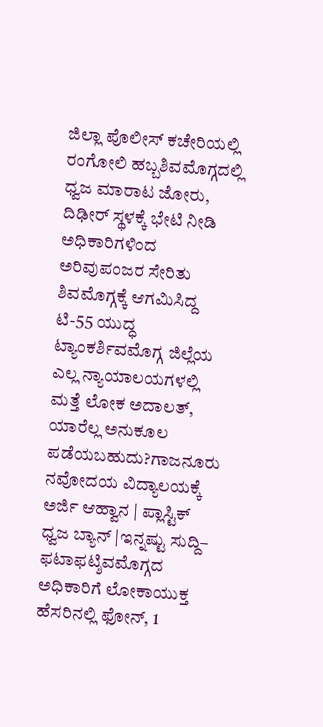ಜಿಲ್ಲಾ ಪೊಲೀಸ್ ಕಚೇರಿಯಲ್ಲಿ ರಂಗೋಲಿ ಹಬ್ಬಶಿವಮೊಗ್ಗದಲ್ಲಿ ಧ್ವಜ ಮಾರಾಟ ಜೋರು, ದಿಢೀರ್ ಸ್ಥಳಕ್ಕೆ ಭೇಟಿ ನೀಡಿ ಅಧಿಕಾರಿಗಳಿಂದ ಅರಿವುಪಂಜರ ಸೇರಿತು ಶಿವಮೊಗ್ಗಕ್ಕೆ ಆಗಮಿಸಿದ್ದ ಟಿ-55 ಯುದ್ಧ ಟ್ಯಾಂಕರ್ಶಿವಮೊಗ್ಗ ಜಿಲ್ಲೆಯ ಎಲ್ಲ ನ್ಯಾಯಾಲಯಗಳಲ್ಲಿ ಮತ್ತೆ ಲೋಕ ಅದಾಲತ್, ಯಾರೆಲ್ಲ ಅನುಕೂಲ ಪಡೆಯಬಹುದು?ಗಾಜನೂರು ನವೋದಯ ವಿದ್ಯಾಲಯಕ್ಕೆ ಅರ್ಜಿ ಆಹ್ವಾನ | ಪ್ಲಾಸ್ಟಿಕ್ ಧ್ವಜ ಬ್ಯಾನ್ |ಇನ್ನಷ್ಟು ಸುದ್ದಿ– ಫಟಾಫಟ್ಶಿವಮೊಗ್ಗದ ಅಧಿಕಾರಿಗೆ ಲೋಕಾಯುಕ್ತ ಹೆಸರಿನಲ್ಲಿ ಫೋನ್, 1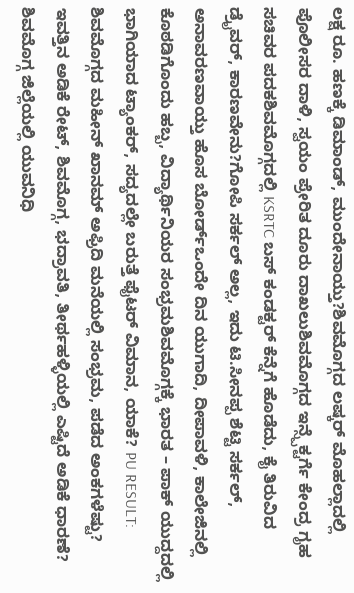ಲಕ್ಷ ರೂ. ಹಣಕ್ಕೆ ಡಿಮಾಂಡ್, ಮುಂದೇನಾಯ್ತು?ಶಿವಮೊಗ್ಗದ ಲಷ್ಕರ್ ಮೊಹಲ್ಲಾದಲ್ಲಿ ಪೊಲೀಸರ ದಾಳಿ, ಸ್ವಯಂ ಪ್ರೇರಿತ ದೂರು ದಾಖಲುಶಿವಮೊಗ್ಗದ ಇನ್ಸ್ಪೆಕ್ಟರ್ಗೆ ಕೇಂದ್ರ ಗೃಹ ಸಚಿವರ ಪದಕಶಿವಮೊಗ್ಗದಲ್ಲಿ KSRTC ಬಸ್ ಕಂಡಕ್ಟರ್ ಕೆನ್ನೆಗೆ ಹೊಡೆದು, ಕೈ ತಿರುವಿದ ಡ್ರೈವರ್, ಕಾರಣವೇನು?ಗೋಪಿ ಸರ್ಕಲ್ ಅಲ್ಲ, ಇದು ಟಿ.ಸೀನಪ್ಪ ಶೆಟ್ಟಿ ಸರ್ಕಲ್, ಅನಾವರಣವಾಯ್ತು ಹೊಸ ಬೋರ್ಡ್ಒಂದೇ ದಿನ ಯುಗಾದಿ, ದೀಪಾವಳಿ, ಕಾಲೇಜಿನಲ್ಲಿ ಕೊಠಡಿಗೊಂದು ಹಬ್ಬ, ವಿದ್ಯಾರ್ಥಿನಿಯರ ಸಂಭ್ರಮಶಿವಮೊಗ್ಗಕ್ಕೆ ಭಾರತ – ಪಾಕ್ ಯುದ್ದದಲ್ಲಿ ಭಾಗಿಯಾದ ಟ್ಯಾಂಕರ್, ಸದ್ಯದಲ್ಲೇ ಬರುತ್ತೆ ಫೈಟರ್ ವಿಮಾನ, ಯಾಕೆ? PU RESULT: ಶಿವಮೊಗ್ಗದ ಮಹೀನ್ ಖಾನಮ್ ಅಫ್ರಿದಿ ಮನೆಯಲ್ಲಿ ಸಂಭ್ರಮ, ಪಡೆದ ಅಂಕಗಳೆಷ್ಟು? ಇವತ್ತಿನ ಅಡಿಕೆ ರೇಟ್, ಶಿವಮೊಗ್ಗ, ಭದ್ರಾವತಿ, ತೀರ್ಥಹಳ್ಳಿಯಲ್ಲಿ ಎಷ್ಟಿದೆ ಅಡಿಕೆ ಧಾರಣೆ? ಶಿವಮೊಗ್ಗ ಜಿಲ್ಲೆಯಲ್ಲಿ ಯುವನಿಧಿ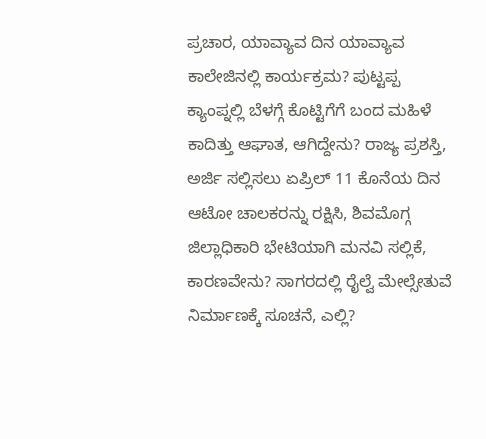ಪ್ರಚಾರ, ಯಾವ್ಯಾವ ದಿನ ಯಾವ್ಯಾವ ಕಾಲೇಜಿನಲ್ಲಿ ಕಾರ್ಯಕ್ರಮ? ಪುಟ್ಟಪ್ಪ ಕ್ಯಾಂಪ್ನಲ್ಲಿ ಬೆಳಗ್ಗೆ ಕೊಟ್ಟಿಗೆಗೆ ಬಂದ ಮಹಿಳೆ ಕಾದಿತ್ತು ಆಘಾತ, ಆಗಿದ್ದೇನು? ರಾಜ್ಯ ಪ್ರಶಸ್ತಿ, ಅರ್ಜಿ ಸಲ್ಲಿಸಲು ಏಪ್ರಿಲ್ 11 ಕೊನೆಯ ದಿನ ಆಟೋ ಚಾಲಕರನ್ನು ರಕ್ಷಿಸಿ, ಶಿವಮೊಗ್ಗ ಜಿಲ್ಲಾಧಿಕಾರಿ ಭೇಟಿಯಾಗಿ ಮನವಿ ಸಲ್ಲಿಕೆ, ಕಾರಣವೇನು? ಸಾಗರದಲ್ಲಿ ರೈಲ್ವೆ ಮೇಲ್ಸೇತುವೆ ನಿರ್ಮಾಣಕ್ಕೆ ಸೂಚನೆ, ಎಲ್ಲಿ?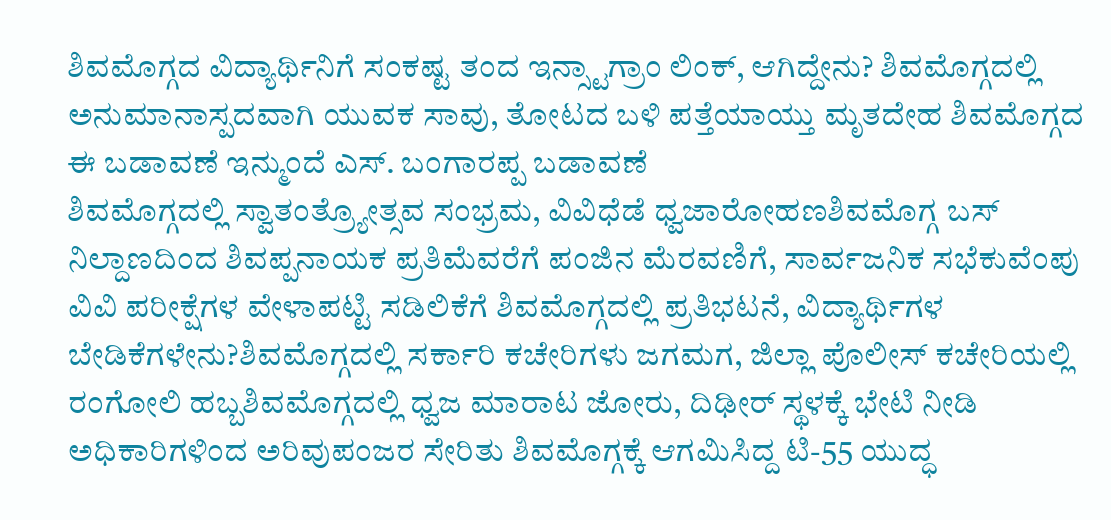ಶಿವಮೊಗ್ಗದ ವಿದ್ಯಾರ್ಥಿನಿಗೆ ಸಂಕಷ್ಟ ತಂದ ಇನ್ಸ್ಟಾಗ್ರಾಂ ಲಿಂಕ್, ಆಗಿದ್ದೇನು? ಶಿವಮೊಗ್ಗದಲ್ಲಿ ಅನುಮಾನಾಸ್ಪದವಾಗಿ ಯುವಕ ಸಾವು, ತೋಟದ ಬಳಿ ಪತ್ತೆಯಾಯ್ತು ಮೃತದೇಹ ಶಿವಮೊಗ್ಗದ ಈ ಬಡಾವಣೆ ಇನ್ಮುಂದೆ ಎಸ್. ಬಂಗಾರಪ್ಪ ಬಡಾವಣೆ
ಶಿವಮೊಗ್ಗದಲ್ಲಿ ಸ್ವಾತಂತ್ರ್ಯೋತ್ಸವ ಸಂಭ್ರಮ, ವಿವಿಧೆಡೆ ಧ್ವಜಾರೋಹಣಶಿವಮೊಗ್ಗ ಬಸ್ ನಿಲ್ದಾಣದಿಂದ ಶಿವಪ್ಪನಾಯಕ ಪ್ರತಿಮೆವರೆಗೆ ಪಂಜಿನ ಮೆರವಣಿಗೆ, ಸಾರ್ವಜನಿಕ ಸಭೆಕುವೆಂಪು ವಿವಿ ಪರೀಕ್ಷೆಗಳ ವೇಳಾಪಟ್ಟಿ ಸಡಿಲಿಕೆಗೆ ಶಿವಮೊಗ್ಗದಲ್ಲಿ ಪ್ರತಿಭಟನೆ, ವಿದ್ಯಾರ್ಥಿಗಳ ಬೇಡಿಕೆಗಳೇನು?ಶಿವಮೊಗ್ಗದಲ್ಲಿ ಸರ್ಕಾರಿ ಕಚೇರಿಗಳು ಜಗಮಗ, ಜಿಲ್ಲಾ ಪೊಲೀಸ್ ಕಚೇರಿಯಲ್ಲಿ ರಂಗೋಲಿ ಹಬ್ಬಶಿವಮೊಗ್ಗದಲ್ಲಿ ಧ್ವಜ ಮಾರಾಟ ಜೋರು, ದಿಢೀರ್ ಸ್ಥಳಕ್ಕೆ ಭೇಟಿ ನೀಡಿ ಅಧಿಕಾರಿಗಳಿಂದ ಅರಿವುಪಂಜರ ಸೇರಿತು ಶಿವಮೊಗ್ಗಕ್ಕೆ ಆಗಮಿಸಿದ್ದ ಟಿ-55 ಯುದ್ಧ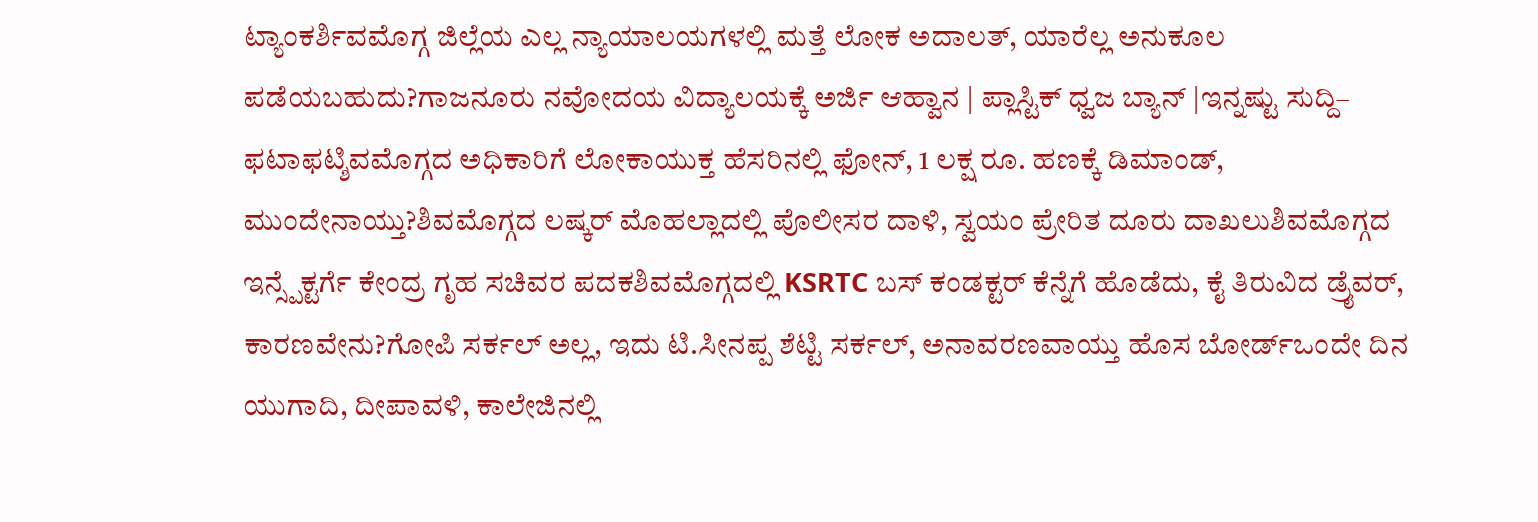ಟ್ಯಾಂಕರ್ಶಿವಮೊಗ್ಗ ಜಿಲ್ಲೆಯ ಎಲ್ಲ ನ್ಯಾಯಾಲಯಗಳಲ್ಲಿ ಮತ್ತೆ ಲೋಕ ಅದಾಲತ್, ಯಾರೆಲ್ಲ ಅನುಕೂಲ ಪಡೆಯಬಹುದು?ಗಾಜನೂರು ನವೋದಯ ವಿದ್ಯಾಲಯಕ್ಕೆ ಅರ್ಜಿ ಆಹ್ವಾನ | ಪ್ಲಾಸ್ಟಿಕ್ ಧ್ವಜ ಬ್ಯಾನ್ |ಇನ್ನಷ್ಟು ಸುದ್ದಿ– ಫಟಾಫಟ್ಶಿವಮೊಗ್ಗದ ಅಧಿಕಾರಿಗೆ ಲೋಕಾಯುಕ್ತ ಹೆಸರಿನಲ್ಲಿ ಫೋನ್, 1 ಲಕ್ಷ ರೂ. ಹಣಕ್ಕೆ ಡಿಮಾಂಡ್, ಮುಂದೇನಾಯ್ತು?ಶಿವಮೊಗ್ಗದ ಲಷ್ಕರ್ ಮೊಹಲ್ಲಾದಲ್ಲಿ ಪೊಲೀಸರ ದಾಳಿ, ಸ್ವಯಂ ಪ್ರೇರಿತ ದೂರು ದಾಖಲುಶಿವಮೊಗ್ಗದ ಇನ್ಸ್ಪೆಕ್ಟರ್ಗೆ ಕೇಂದ್ರ ಗೃಹ ಸಚಿವರ ಪದಕಶಿವಮೊಗ್ಗದಲ್ಲಿ KSRTC ಬಸ್ ಕಂಡಕ್ಟರ್ ಕೆನ್ನೆಗೆ ಹೊಡೆದು, ಕೈ ತಿರುವಿದ ಡ್ರೈವರ್, ಕಾರಣವೇನು?ಗೋಪಿ ಸರ್ಕಲ್ ಅಲ್ಲ, ಇದು ಟಿ.ಸೀನಪ್ಪ ಶೆಟ್ಟಿ ಸರ್ಕಲ್, ಅನಾವರಣವಾಯ್ತು ಹೊಸ ಬೋರ್ಡ್ಒಂದೇ ದಿನ ಯುಗಾದಿ, ದೀಪಾವಳಿ, ಕಾಲೇಜಿನಲ್ಲಿ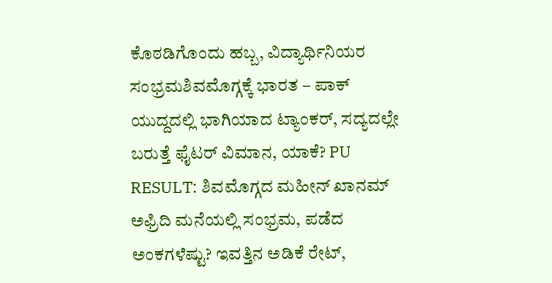ಕೊಠಡಿಗೊಂದು ಹಬ್ಬ, ವಿದ್ಯಾರ್ಥಿನಿಯರ ಸಂಭ್ರಮಶಿವಮೊಗ್ಗಕ್ಕೆ ಭಾರತ – ಪಾಕ್ ಯುದ್ದದಲ್ಲಿ ಭಾಗಿಯಾದ ಟ್ಯಾಂಕರ್, ಸದ್ಯದಲ್ಲೇ ಬರುತ್ತೆ ಫೈಟರ್ ವಿಮಾನ, ಯಾಕೆ? PU RESULT: ಶಿವಮೊಗ್ಗದ ಮಹೀನ್ ಖಾನಮ್ ಅಫ್ರಿದಿ ಮನೆಯಲ್ಲಿ ಸಂಭ್ರಮ, ಪಡೆದ ಅಂಕಗಳೆಷ್ಟು? ಇವತ್ತಿನ ಅಡಿಕೆ ರೇಟ್,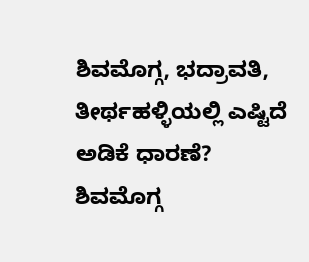ಶಿವಮೊಗ್ಗ, ಭದ್ರಾವತಿ, ತೀರ್ಥಹಳ್ಳಿಯಲ್ಲಿ ಎಷ್ಟಿದೆ ಅಡಿಕೆ ಧಾರಣೆ? ಶಿವಮೊಗ್ಗ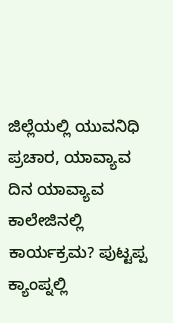ಜಿಲ್ಲೆಯಲ್ಲಿ ಯುವನಿಧಿ ಪ್ರಚಾರ, ಯಾವ್ಯಾವ ದಿನ ಯಾವ್ಯಾವ ಕಾಲೇಜಿನಲ್ಲಿ ಕಾರ್ಯಕ್ರಮ? ಪುಟ್ಟಪ್ಪ ಕ್ಯಾಂಪ್ನಲ್ಲಿ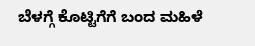ಬೆಳಗ್ಗೆ ಕೊಟ್ಟಿಗೆಗೆ ಬಂದ ಮಹಿಳೆ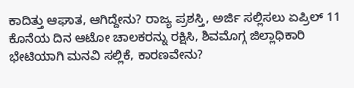ಕಾದಿತ್ತು ಆಘಾತ, ಆಗಿದ್ದೇನು? ರಾಜ್ಯ ಪ್ರಶಸ್ತಿ, ಅರ್ಜಿ ಸಲ್ಲಿಸಲು ಏಪ್ರಿಲ್ 11 ಕೊನೆಯ ದಿನ ಆಟೋ ಚಾಲಕರನ್ನು ರಕ್ಷಿಸಿ, ಶಿವಮೊಗ್ಗ ಜಿಲ್ಲಾಧಿಕಾರಿ ಭೇಟಿಯಾಗಿ ಮನವಿ ಸಲ್ಲಿಕೆ, ಕಾರಣವೇನು?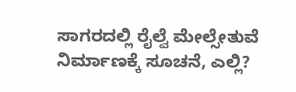ಸಾಗರದಲ್ಲಿ ರೈಲ್ವೆ ಮೇಲ್ಸೇತುವೆ ನಿರ್ಮಾಣಕ್ಕೆ ಸೂಚನೆ, ಎಲ್ಲಿ?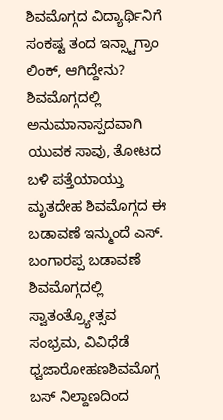ಶಿವಮೊಗ್ಗದ ವಿದ್ಯಾರ್ಥಿನಿಗೆ ಸಂಕಷ್ಟ ತಂದ ಇನ್ಸ್ಟಾಗ್ರಾಂ ಲಿಂಕ್, ಆಗಿದ್ದೇನು? ಶಿವಮೊಗ್ಗದಲ್ಲಿ ಅನುಮಾನಾಸ್ಪದವಾಗಿ ಯುವಕ ಸಾವು, ತೋಟದ ಬಳಿ ಪತ್ತೆಯಾಯ್ತು ಮೃತದೇಹ ಶಿವಮೊಗ್ಗದ ಈ ಬಡಾವಣೆ ಇನ್ಮುಂದೆ ಎಸ್. ಬಂಗಾರಪ್ಪ ಬಡಾವಣೆ
ಶಿವಮೊಗ್ಗದಲ್ಲಿ ಸ್ವಾತಂತ್ರ್ಯೋತ್ಸವ ಸಂಭ್ರಮ, ವಿವಿಧೆಡೆ ಧ್ವಜಾರೋಹಣಶಿವಮೊಗ್ಗ ಬಸ್ ನಿಲ್ದಾಣದಿಂದ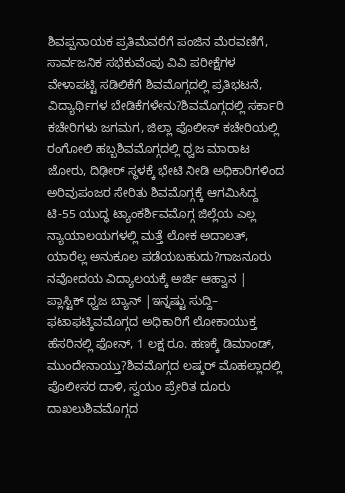ಶಿವಪ್ಪನಾಯಕ ಪ್ರತಿಮೆವರೆಗೆ ಪಂಜಿನ ಮೆರವಣಿಗೆ, ಸಾರ್ವಜನಿಕ ಸಭೆಕುವೆಂಪು ವಿವಿ ಪರೀಕ್ಷೆಗಳ ವೇಳಾಪಟ್ಟಿ ಸಡಿಲಿಕೆಗೆ ಶಿವಮೊಗ್ಗದಲ್ಲಿ ಪ್ರತಿಭಟನೆ, ವಿದ್ಯಾರ್ಥಿಗಳ ಬೇಡಿಕೆಗಳೇನು?ಶಿವಮೊಗ್ಗದಲ್ಲಿ ಸರ್ಕಾರಿ ಕಚೇರಿಗಳು ಜಗಮಗ, ಜಿಲ್ಲಾ ಪೊಲೀಸ್ ಕಚೇರಿಯಲ್ಲಿ ರಂಗೋಲಿ ಹಬ್ಬಶಿವಮೊಗ್ಗದಲ್ಲಿ ಧ್ವಜ ಮಾರಾಟ ಜೋರು, ದಿಢೀರ್ ಸ್ಥಳಕ್ಕೆ ಭೇಟಿ ನೀಡಿ ಅಧಿಕಾರಿಗಳಿಂದ ಅರಿವುಪಂಜರ ಸೇರಿತು ಶಿವಮೊಗ್ಗಕ್ಕೆ ಆಗಮಿಸಿದ್ದ ಟಿ-55 ಯುದ್ಧ ಟ್ಯಾಂಕರ್ಶಿವಮೊಗ್ಗ ಜಿಲ್ಲೆಯ ಎಲ್ಲ ನ್ಯಾಯಾಲಯಗಳಲ್ಲಿ ಮತ್ತೆ ಲೋಕ ಅದಾಲತ್, ಯಾರೆಲ್ಲ ಅನುಕೂಲ ಪಡೆಯಬಹುದು?ಗಾಜನೂರು ನವೋದಯ ವಿದ್ಯಾಲಯಕ್ಕೆ ಅರ್ಜಿ ಆಹ್ವಾನ | ಪ್ಲಾಸ್ಟಿಕ್ ಧ್ವಜ ಬ್ಯಾನ್ |ಇನ್ನಷ್ಟು ಸುದ್ದಿ– ಫಟಾಫಟ್ಶಿವಮೊಗ್ಗದ ಅಧಿಕಾರಿಗೆ ಲೋಕಾಯುಕ್ತ ಹೆಸರಿನಲ್ಲಿ ಫೋನ್, 1 ಲಕ್ಷ ರೂ. ಹಣಕ್ಕೆ ಡಿಮಾಂಡ್, ಮುಂದೇನಾಯ್ತು?ಶಿವಮೊಗ್ಗದ ಲಷ್ಕರ್ ಮೊಹಲ್ಲಾದಲ್ಲಿ ಪೊಲೀಸರ ದಾಳಿ, ಸ್ವಯಂ ಪ್ರೇರಿತ ದೂರು ದಾಖಲುಶಿವಮೊಗ್ಗದ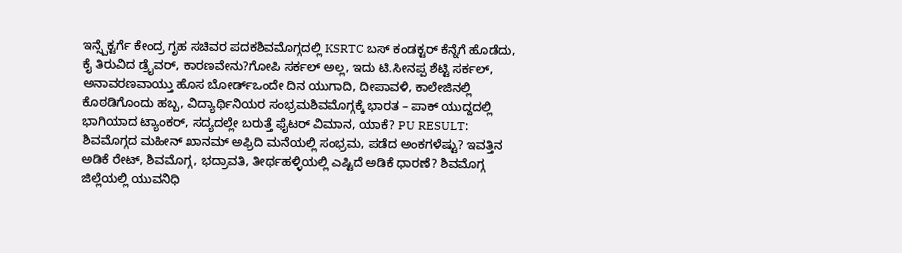ಇನ್ಸ್ಪೆಕ್ಟರ್ಗೆ ಕೇಂದ್ರ ಗೃಹ ಸಚಿವರ ಪದಕಶಿವಮೊಗ್ಗದಲ್ಲಿ KSRTC ಬಸ್ ಕಂಡಕ್ಟರ್ ಕೆನ್ನೆಗೆ ಹೊಡೆದು, ಕೈ ತಿರುವಿದ ಡ್ರೈವರ್, ಕಾರಣವೇನು?ಗೋಪಿ ಸರ್ಕಲ್ ಅಲ್ಲ, ಇದು ಟಿ.ಸೀನಪ್ಪ ಶೆಟ್ಟಿ ಸರ್ಕಲ್, ಅನಾವರಣವಾಯ್ತು ಹೊಸ ಬೋರ್ಡ್ಒಂದೇ ದಿನ ಯುಗಾದಿ, ದೀಪಾವಳಿ, ಕಾಲೇಜಿನಲ್ಲಿ ಕೊಠಡಿಗೊಂದು ಹಬ್ಬ, ವಿದ್ಯಾರ್ಥಿನಿಯರ ಸಂಭ್ರಮಶಿವಮೊಗ್ಗಕ್ಕೆ ಭಾರತ – ಪಾಕ್ ಯುದ್ದದಲ್ಲಿ ಭಾಗಿಯಾದ ಟ್ಯಾಂಕರ್, ಸದ್ಯದಲ್ಲೇ ಬರುತ್ತೆ ಫೈಟರ್ ವಿಮಾನ, ಯಾಕೆ? PU RESULT: ಶಿವಮೊಗ್ಗದ ಮಹೀನ್ ಖಾನಮ್ ಅಫ್ರಿದಿ ಮನೆಯಲ್ಲಿ ಸಂಭ್ರಮ, ಪಡೆದ ಅಂಕಗಳೆಷ್ಟು? ಇವತ್ತಿನ ಅಡಿಕೆ ರೇಟ್, ಶಿವಮೊಗ್ಗ, ಭದ್ರಾವತಿ, ತೀರ್ಥಹಳ್ಳಿಯಲ್ಲಿ ಎಷ್ಟಿದೆ ಅಡಿಕೆ ಧಾರಣೆ? ಶಿವಮೊಗ್ಗ ಜಿಲ್ಲೆಯಲ್ಲಿ ಯುವನಿಧಿ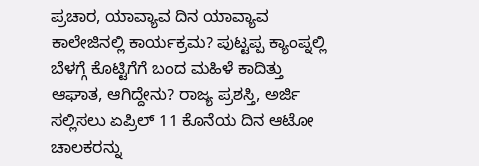ಪ್ರಚಾರ, ಯಾವ್ಯಾವ ದಿನ ಯಾವ್ಯಾವ ಕಾಲೇಜಿನಲ್ಲಿ ಕಾರ್ಯಕ್ರಮ? ಪುಟ್ಟಪ್ಪ ಕ್ಯಾಂಪ್ನಲ್ಲಿ ಬೆಳಗ್ಗೆ ಕೊಟ್ಟಿಗೆಗೆ ಬಂದ ಮಹಿಳೆ ಕಾದಿತ್ತು ಆಘಾತ, ಆಗಿದ್ದೇನು? ರಾಜ್ಯ ಪ್ರಶಸ್ತಿ, ಅರ್ಜಿ ಸಲ್ಲಿಸಲು ಏಪ್ರಿಲ್ 11 ಕೊನೆಯ ದಿನ ಆಟೋ ಚಾಲಕರನ್ನು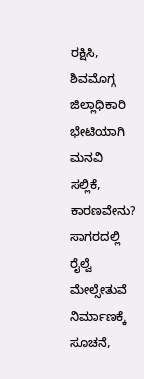ರಕ್ಷಿಸಿ, ಶಿವಮೊಗ್ಗ ಜಿಲ್ಲಾಧಿಕಾರಿ ಭೇಟಿಯಾಗಿ ಮನವಿ ಸಲ್ಲಿಕೆ, ಕಾರಣವೇನು? ಸಾಗರದಲ್ಲಿ ರೈಲ್ವೆ ಮೇಲ್ಸೇತುವೆ ನಿರ್ಮಾಣಕ್ಕೆ ಸೂಚನೆ,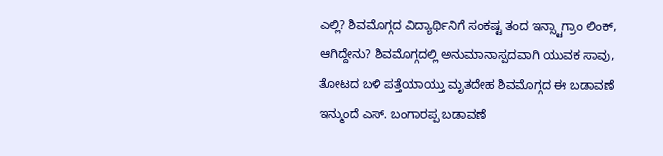ಎಲ್ಲಿ? ಶಿವಮೊಗ್ಗದ ವಿದ್ಯಾರ್ಥಿನಿಗೆ ಸಂಕಷ್ಟ ತಂದ ಇನ್ಸ್ಟಾಗ್ರಾಂ ಲಿಂಕ್, ಆಗಿದ್ದೇನು? ಶಿವಮೊಗ್ಗದಲ್ಲಿ ಅನುಮಾನಾಸ್ಪದವಾಗಿ ಯುವಕ ಸಾವು, ತೋಟದ ಬಳಿ ಪತ್ತೆಯಾಯ್ತು ಮೃತದೇಹ ಶಿವಮೊಗ್ಗದ ಈ ಬಡಾವಣೆ ಇನ್ಮುಂದೆ ಎಸ್. ಬಂಗಾರಪ್ಪ ಬಡಾವಣೆ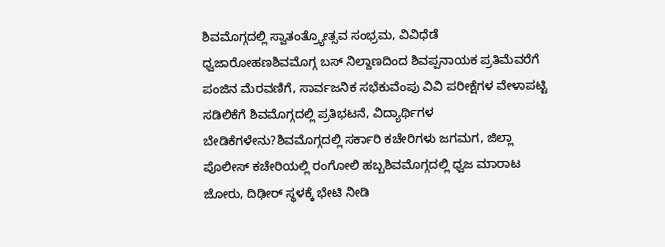ಶಿವಮೊಗ್ಗದಲ್ಲಿ ಸ್ವಾತಂತ್ರ್ಯೋತ್ಸವ ಸಂಭ್ರಮ, ವಿವಿಧೆಡೆ ಧ್ವಜಾರೋಹಣಶಿವಮೊಗ್ಗ ಬಸ್ ನಿಲ್ದಾಣದಿಂದ ಶಿವಪ್ಪನಾಯಕ ಪ್ರತಿಮೆವರೆಗೆ ಪಂಜಿನ ಮೆರವಣಿಗೆ, ಸಾರ್ವಜನಿಕ ಸಭೆಕುವೆಂಪು ವಿವಿ ಪರೀಕ್ಷೆಗಳ ವೇಳಾಪಟ್ಟಿ ಸಡಿಲಿಕೆಗೆ ಶಿವಮೊಗ್ಗದಲ್ಲಿ ಪ್ರತಿಭಟನೆ, ವಿದ್ಯಾರ್ಥಿಗಳ ಬೇಡಿಕೆಗಳೇನು?ಶಿವಮೊಗ್ಗದಲ್ಲಿ ಸರ್ಕಾರಿ ಕಚೇರಿಗಳು ಜಗಮಗ, ಜಿಲ್ಲಾ ಪೊಲೀಸ್ ಕಚೇರಿಯಲ್ಲಿ ರಂಗೋಲಿ ಹಬ್ಬಶಿವಮೊಗ್ಗದಲ್ಲಿ ಧ್ವಜ ಮಾರಾಟ ಜೋರು, ದಿಢೀರ್ ಸ್ಥಳಕ್ಕೆ ಭೇಟಿ ನೀಡಿ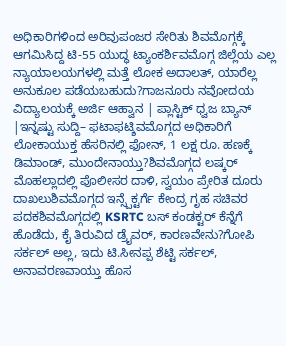ಅಧಿಕಾರಿಗಳಿಂದ ಅರಿವುಪಂಜರ ಸೇರಿತು ಶಿವಮೊಗ್ಗಕ್ಕೆ ಆಗಮಿಸಿದ್ದ ಟಿ-55 ಯುದ್ಧ ಟ್ಯಾಂಕರ್ಶಿವಮೊಗ್ಗ ಜಿಲ್ಲೆಯ ಎಲ್ಲ ನ್ಯಾಯಾಲಯಗಳಲ್ಲಿ ಮತ್ತೆ ಲೋಕ ಅದಾಲತ್, ಯಾರೆಲ್ಲ ಅನುಕೂಲ ಪಡೆಯಬಹುದು?ಗಾಜನೂರು ನವೋದಯ ವಿದ್ಯಾಲಯಕ್ಕೆ ಅರ್ಜಿ ಆಹ್ವಾನ | ಪ್ಲಾಸ್ಟಿಕ್ ಧ್ವಜ ಬ್ಯಾನ್ |ಇನ್ನಷ್ಟು ಸುದ್ದಿ– ಫಟಾಫಟ್ಶಿವಮೊಗ್ಗದ ಅಧಿಕಾರಿಗೆ ಲೋಕಾಯುಕ್ತ ಹೆಸರಿನಲ್ಲಿ ಫೋನ್, 1 ಲಕ್ಷ ರೂ. ಹಣಕ್ಕೆ ಡಿಮಾಂಡ್, ಮುಂದೇನಾಯ್ತು?ಶಿವಮೊಗ್ಗದ ಲಷ್ಕರ್ ಮೊಹಲ್ಲಾದಲ್ಲಿ ಪೊಲೀಸರ ದಾಳಿ, ಸ್ವಯಂ ಪ್ರೇರಿತ ದೂರು ದಾಖಲುಶಿವಮೊಗ್ಗದ ಇನ್ಸ್ಪೆಕ್ಟರ್ಗೆ ಕೇಂದ್ರ ಗೃಹ ಸಚಿವರ ಪದಕಶಿವಮೊಗ್ಗದಲ್ಲಿ KSRTC ಬಸ್ ಕಂಡಕ್ಟರ್ ಕೆನ್ನೆಗೆ ಹೊಡೆದು, ಕೈ ತಿರುವಿದ ಡ್ರೈವರ್, ಕಾರಣವೇನು?ಗೋಪಿ ಸರ್ಕಲ್ ಅಲ್ಲ, ಇದು ಟಿ.ಸೀನಪ್ಪ ಶೆಟ್ಟಿ ಸರ್ಕಲ್, ಅನಾವರಣವಾಯ್ತು ಹೊಸ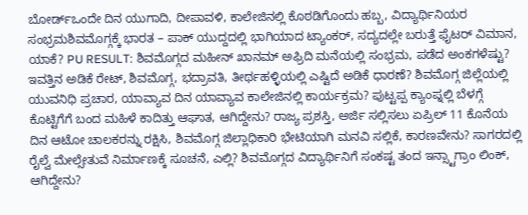ಬೋರ್ಡ್ಒಂದೇ ದಿನ ಯುಗಾದಿ, ದೀಪಾವಳಿ, ಕಾಲೇಜಿನಲ್ಲಿ ಕೊಠಡಿಗೊಂದು ಹಬ್ಬ, ವಿದ್ಯಾರ್ಥಿನಿಯರ ಸಂಭ್ರಮಶಿವಮೊಗ್ಗಕ್ಕೆ ಭಾರತ – ಪಾಕ್ ಯುದ್ದದಲ್ಲಿ ಭಾಗಿಯಾದ ಟ್ಯಾಂಕರ್, ಸದ್ಯದಲ್ಲೇ ಬರುತ್ತೆ ಫೈಟರ್ ವಿಮಾನ, ಯಾಕೆ? PU RESULT: ಶಿವಮೊಗ್ಗದ ಮಹೀನ್ ಖಾನಮ್ ಅಫ್ರಿದಿ ಮನೆಯಲ್ಲಿ ಸಂಭ್ರಮ, ಪಡೆದ ಅಂಕಗಳೆಷ್ಟು? ಇವತ್ತಿನ ಅಡಿಕೆ ರೇಟ್, ಶಿವಮೊಗ್ಗ, ಭದ್ರಾವತಿ, ತೀರ್ಥಹಳ್ಳಿಯಲ್ಲಿ ಎಷ್ಟಿದೆ ಅಡಿಕೆ ಧಾರಣೆ? ಶಿವಮೊಗ್ಗ ಜಿಲ್ಲೆಯಲ್ಲಿ ಯುವನಿಧಿ ಪ್ರಚಾರ, ಯಾವ್ಯಾವ ದಿನ ಯಾವ್ಯಾವ ಕಾಲೇಜಿನಲ್ಲಿ ಕಾರ್ಯಕ್ರಮ? ಪುಟ್ಟಪ್ಪ ಕ್ಯಾಂಪ್ನಲ್ಲಿ ಬೆಳಗ್ಗೆ ಕೊಟ್ಟಿಗೆಗೆ ಬಂದ ಮಹಿಳೆ ಕಾದಿತ್ತು ಆಘಾತ, ಆಗಿದ್ದೇನು? ರಾಜ್ಯ ಪ್ರಶಸ್ತಿ, ಅರ್ಜಿ ಸಲ್ಲಿಸಲು ಏಪ್ರಿಲ್ 11 ಕೊನೆಯ ದಿನ ಆಟೋ ಚಾಲಕರನ್ನು ರಕ್ಷಿಸಿ, ಶಿವಮೊಗ್ಗ ಜಿಲ್ಲಾಧಿಕಾರಿ ಭೇಟಿಯಾಗಿ ಮನವಿ ಸಲ್ಲಿಕೆ, ಕಾರಣವೇನು? ಸಾಗರದಲ್ಲಿ ರೈಲ್ವೆ ಮೇಲ್ಸೇತುವೆ ನಿರ್ಮಾಣಕ್ಕೆ ಸೂಚನೆ, ಎಲ್ಲಿ? ಶಿವಮೊಗ್ಗದ ವಿದ್ಯಾರ್ಥಿನಿಗೆ ಸಂಕಷ್ಟ ತಂದ ಇನ್ಸ್ಟಾಗ್ರಾಂ ಲಿಂಕ್, ಆಗಿದ್ದೇನು?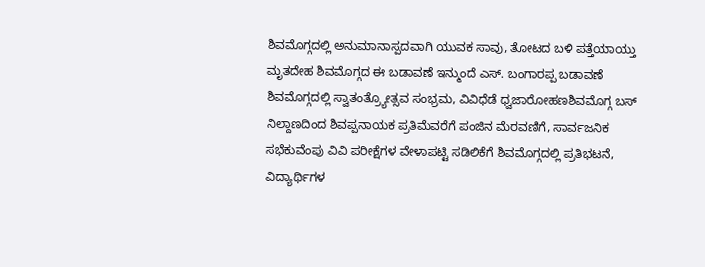ಶಿವಮೊಗ್ಗದಲ್ಲಿ ಅನುಮಾನಾಸ್ಪದವಾಗಿ ಯುವಕ ಸಾವು, ತೋಟದ ಬಳಿ ಪತ್ತೆಯಾಯ್ತು ಮೃತದೇಹ ಶಿವಮೊಗ್ಗದ ಈ ಬಡಾವಣೆ ಇನ್ಮುಂದೆ ಎಸ್. ಬಂಗಾರಪ್ಪ ಬಡಾವಣೆ
ಶಿವಮೊಗ್ಗದಲ್ಲಿ ಸ್ವಾತಂತ್ರ್ಯೋತ್ಸವ ಸಂಭ್ರಮ, ವಿವಿಧೆಡೆ ಧ್ವಜಾರೋಹಣಶಿವಮೊಗ್ಗ ಬಸ್ ನಿಲ್ದಾಣದಿಂದ ಶಿವಪ್ಪನಾಯಕ ಪ್ರತಿಮೆವರೆಗೆ ಪಂಜಿನ ಮೆರವಣಿಗೆ, ಸಾರ್ವಜನಿಕ ಸಭೆಕುವೆಂಪು ವಿವಿ ಪರೀಕ್ಷೆಗಳ ವೇಳಾಪಟ್ಟಿ ಸಡಿಲಿಕೆಗೆ ಶಿವಮೊಗ್ಗದಲ್ಲಿ ಪ್ರತಿಭಟನೆ, ವಿದ್ಯಾರ್ಥಿಗಳ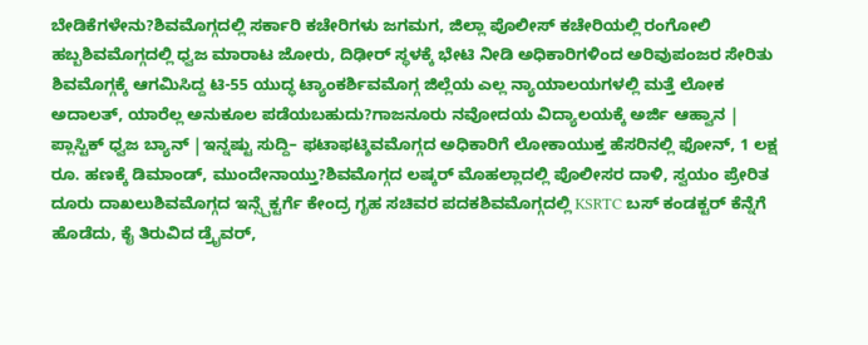ಬೇಡಿಕೆಗಳೇನು?ಶಿವಮೊಗ್ಗದಲ್ಲಿ ಸರ್ಕಾರಿ ಕಚೇರಿಗಳು ಜಗಮಗ, ಜಿಲ್ಲಾ ಪೊಲೀಸ್ ಕಚೇರಿಯಲ್ಲಿ ರಂಗೋಲಿ ಹಬ್ಬಶಿವಮೊಗ್ಗದಲ್ಲಿ ಧ್ವಜ ಮಾರಾಟ ಜೋರು, ದಿಢೀರ್ ಸ್ಥಳಕ್ಕೆ ಭೇಟಿ ನೀಡಿ ಅಧಿಕಾರಿಗಳಿಂದ ಅರಿವುಪಂಜರ ಸೇರಿತು ಶಿವಮೊಗ್ಗಕ್ಕೆ ಆಗಮಿಸಿದ್ದ ಟಿ-55 ಯುದ್ಧ ಟ್ಯಾಂಕರ್ಶಿವಮೊಗ್ಗ ಜಿಲ್ಲೆಯ ಎಲ್ಲ ನ್ಯಾಯಾಲಯಗಳಲ್ಲಿ ಮತ್ತೆ ಲೋಕ ಅದಾಲತ್, ಯಾರೆಲ್ಲ ಅನುಕೂಲ ಪಡೆಯಬಹುದು?ಗಾಜನೂರು ನವೋದಯ ವಿದ್ಯಾಲಯಕ್ಕೆ ಅರ್ಜಿ ಆಹ್ವಾನ | ಪ್ಲಾಸ್ಟಿಕ್ ಧ್ವಜ ಬ್ಯಾನ್ |ಇನ್ನಷ್ಟು ಸುದ್ದಿ– ಫಟಾಫಟ್ಶಿವಮೊಗ್ಗದ ಅಧಿಕಾರಿಗೆ ಲೋಕಾಯುಕ್ತ ಹೆಸರಿನಲ್ಲಿ ಫೋನ್, 1 ಲಕ್ಷ ರೂ. ಹಣಕ್ಕೆ ಡಿಮಾಂಡ್, ಮುಂದೇನಾಯ್ತು?ಶಿವಮೊಗ್ಗದ ಲಷ್ಕರ್ ಮೊಹಲ್ಲಾದಲ್ಲಿ ಪೊಲೀಸರ ದಾಳಿ, ಸ್ವಯಂ ಪ್ರೇರಿತ ದೂರು ದಾಖಲುಶಿವಮೊಗ್ಗದ ಇನ್ಸ್ಪೆಕ್ಟರ್ಗೆ ಕೇಂದ್ರ ಗೃಹ ಸಚಿವರ ಪದಕಶಿವಮೊಗ್ಗದಲ್ಲಿ KSRTC ಬಸ್ ಕಂಡಕ್ಟರ್ ಕೆನ್ನೆಗೆ ಹೊಡೆದು, ಕೈ ತಿರುವಿದ ಡ್ರೈವರ್,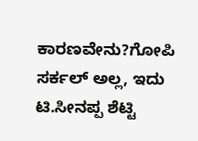ಕಾರಣವೇನು?ಗೋಪಿ ಸರ್ಕಲ್ ಅಲ್ಲ, ಇದು ಟಿ.ಸೀನಪ್ಪ ಶೆಟ್ಟಿ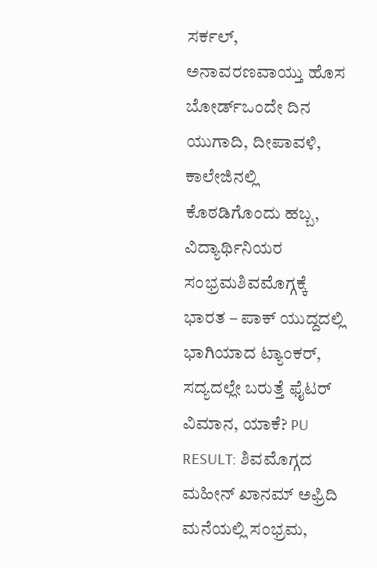ಸರ್ಕಲ್, ಅನಾವರಣವಾಯ್ತು ಹೊಸ ಬೋರ್ಡ್ಒಂದೇ ದಿನ ಯುಗಾದಿ, ದೀಪಾವಳಿ, ಕಾಲೇಜಿನಲ್ಲಿ ಕೊಠಡಿಗೊಂದು ಹಬ್ಬ, ವಿದ್ಯಾರ್ಥಿನಿಯರ ಸಂಭ್ರಮಶಿವಮೊಗ್ಗಕ್ಕೆ ಭಾರತ – ಪಾಕ್ ಯುದ್ದದಲ್ಲಿ ಭಾಗಿಯಾದ ಟ್ಯಾಂಕರ್, ಸದ್ಯದಲ್ಲೇ ಬರುತ್ತೆ ಫೈಟರ್ ವಿಮಾನ, ಯಾಕೆ? PU RESULT: ಶಿವಮೊಗ್ಗದ ಮಹೀನ್ ಖಾನಮ್ ಅಫ್ರಿದಿ ಮನೆಯಲ್ಲಿ ಸಂಭ್ರಮ,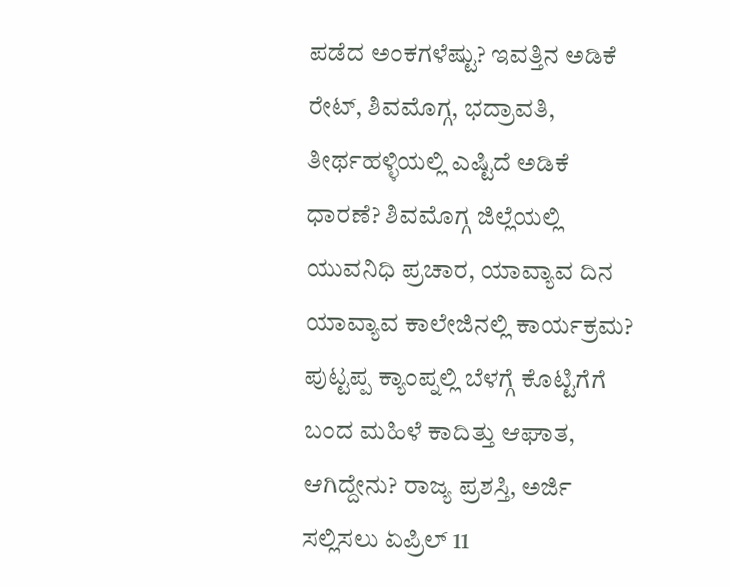ಪಡೆದ ಅಂಕಗಳೆಷ್ಟು? ಇವತ್ತಿನ ಅಡಿಕೆ ರೇಟ್, ಶಿವಮೊಗ್ಗ, ಭದ್ರಾವತಿ, ತೀರ್ಥಹಳ್ಳಿಯಲ್ಲಿ ಎಷ್ಟಿದೆ ಅಡಿಕೆ ಧಾರಣೆ? ಶಿವಮೊಗ್ಗ ಜಿಲ್ಲೆಯಲ್ಲಿ ಯುವನಿಧಿ ಪ್ರಚಾರ, ಯಾವ್ಯಾವ ದಿನ ಯಾವ್ಯಾವ ಕಾಲೇಜಿನಲ್ಲಿ ಕಾರ್ಯಕ್ರಮ? ಪುಟ್ಟಪ್ಪ ಕ್ಯಾಂಪ್ನಲ್ಲಿ ಬೆಳಗ್ಗೆ ಕೊಟ್ಟಿಗೆಗೆ ಬಂದ ಮಹಿಳೆ ಕಾದಿತ್ತು ಆಘಾತ, ಆಗಿದ್ದೇನು? ರಾಜ್ಯ ಪ್ರಶಸ್ತಿ, ಅರ್ಜಿ ಸಲ್ಲಿಸಲು ಏಪ್ರಿಲ್ 11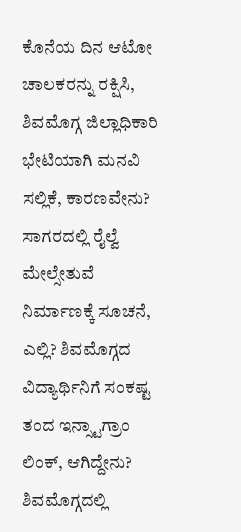ಕೊನೆಯ ದಿನ ಆಟೋ ಚಾಲಕರನ್ನು ರಕ್ಷಿಸಿ, ಶಿವಮೊಗ್ಗ ಜಿಲ್ಲಾಧಿಕಾರಿ ಭೇಟಿಯಾಗಿ ಮನವಿ ಸಲ್ಲಿಕೆ, ಕಾರಣವೇನು? ಸಾಗರದಲ್ಲಿ ರೈಲ್ವೆ ಮೇಲ್ಸೇತುವೆ ನಿರ್ಮಾಣಕ್ಕೆ ಸೂಚನೆ, ಎಲ್ಲಿ? ಶಿವಮೊಗ್ಗದ ವಿದ್ಯಾರ್ಥಿನಿಗೆ ಸಂಕಷ್ಟ ತಂದ ಇನ್ಸ್ಟಾಗ್ರಾಂ ಲಿಂಕ್, ಆಗಿದ್ದೇನು? ಶಿವಮೊಗ್ಗದಲ್ಲಿ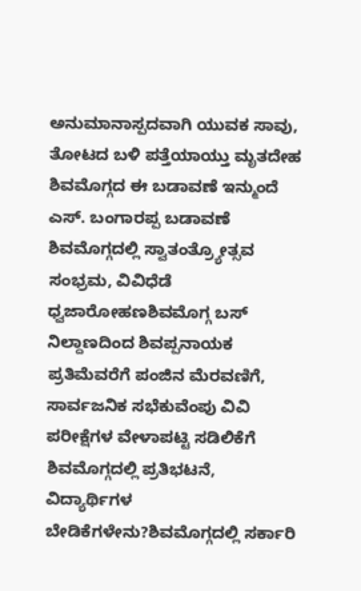ಅನುಮಾನಾಸ್ಪದವಾಗಿ ಯುವಕ ಸಾವು, ತೋಟದ ಬಳಿ ಪತ್ತೆಯಾಯ್ತು ಮೃತದೇಹ ಶಿವಮೊಗ್ಗದ ಈ ಬಡಾವಣೆ ಇನ್ಮುಂದೆ ಎಸ್. ಬಂಗಾರಪ್ಪ ಬಡಾವಣೆ
ಶಿವಮೊಗ್ಗದಲ್ಲಿ ಸ್ವಾತಂತ್ರ್ಯೋತ್ಸವ ಸಂಭ್ರಮ, ವಿವಿಧೆಡೆ ಧ್ವಜಾರೋಹಣಶಿವಮೊಗ್ಗ ಬಸ್ ನಿಲ್ದಾಣದಿಂದ ಶಿವಪ್ಪನಾಯಕ ಪ್ರತಿಮೆವರೆಗೆ ಪಂಜಿನ ಮೆರವಣಿಗೆ, ಸಾರ್ವಜನಿಕ ಸಭೆಕುವೆಂಪು ವಿವಿ ಪರೀಕ್ಷೆಗಳ ವೇಳಾಪಟ್ಟಿ ಸಡಿಲಿಕೆಗೆ ಶಿವಮೊಗ್ಗದಲ್ಲಿ ಪ್ರತಿಭಟನೆ, ವಿದ್ಯಾರ್ಥಿಗಳ ಬೇಡಿಕೆಗಳೇನು?ಶಿವಮೊಗ್ಗದಲ್ಲಿ ಸರ್ಕಾರಿ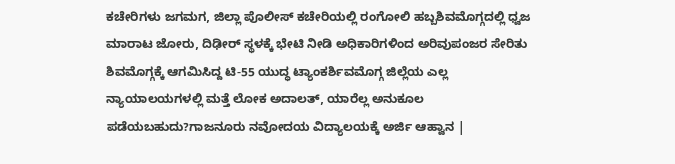ಕಚೇರಿಗಳು ಜಗಮಗ, ಜಿಲ್ಲಾ ಪೊಲೀಸ್ ಕಚೇರಿಯಲ್ಲಿ ರಂಗೋಲಿ ಹಬ್ಬಶಿವಮೊಗ್ಗದಲ್ಲಿ ಧ್ವಜ ಮಾರಾಟ ಜೋರು, ದಿಢೀರ್ ಸ್ಥಳಕ್ಕೆ ಭೇಟಿ ನೀಡಿ ಅಧಿಕಾರಿಗಳಿಂದ ಅರಿವುಪಂಜರ ಸೇರಿತು ಶಿವಮೊಗ್ಗಕ್ಕೆ ಆಗಮಿಸಿದ್ದ ಟಿ-55 ಯುದ್ಧ ಟ್ಯಾಂಕರ್ಶಿವಮೊಗ್ಗ ಜಿಲ್ಲೆಯ ಎಲ್ಲ ನ್ಯಾಯಾಲಯಗಳಲ್ಲಿ ಮತ್ತೆ ಲೋಕ ಅದಾಲತ್, ಯಾರೆಲ್ಲ ಅನುಕೂಲ ಪಡೆಯಬಹುದು?ಗಾಜನೂರು ನವೋದಯ ವಿದ್ಯಾಲಯಕ್ಕೆ ಅರ್ಜಿ ಆಹ್ವಾನ |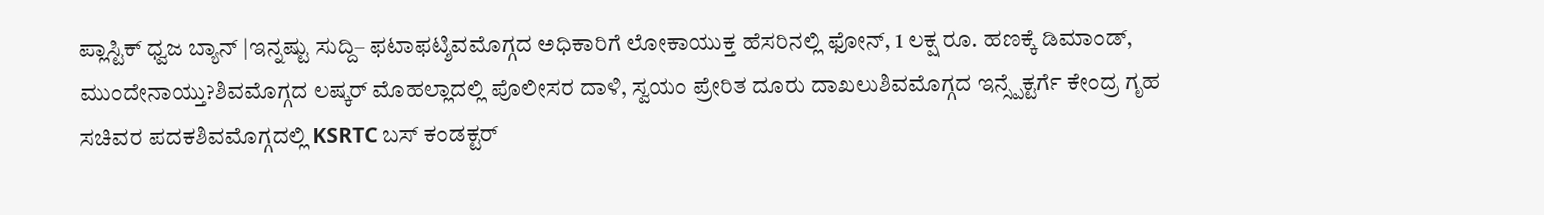ಪ್ಲಾಸ್ಟಿಕ್ ಧ್ವಜ ಬ್ಯಾನ್ |ಇನ್ನಷ್ಟು ಸುದ್ದಿ– ಫಟಾಫಟ್ಶಿವಮೊಗ್ಗದ ಅಧಿಕಾರಿಗೆ ಲೋಕಾಯುಕ್ತ ಹೆಸರಿನಲ್ಲಿ ಫೋನ್, 1 ಲಕ್ಷ ರೂ. ಹಣಕ್ಕೆ ಡಿಮಾಂಡ್, ಮುಂದೇನಾಯ್ತು?ಶಿವಮೊಗ್ಗದ ಲಷ್ಕರ್ ಮೊಹಲ್ಲಾದಲ್ಲಿ ಪೊಲೀಸರ ದಾಳಿ, ಸ್ವಯಂ ಪ್ರೇರಿತ ದೂರು ದಾಖಲುಶಿವಮೊಗ್ಗದ ಇನ್ಸ್ಪೆಕ್ಟರ್ಗೆ ಕೇಂದ್ರ ಗೃಹ ಸಚಿವರ ಪದಕಶಿವಮೊಗ್ಗದಲ್ಲಿ KSRTC ಬಸ್ ಕಂಡಕ್ಟರ್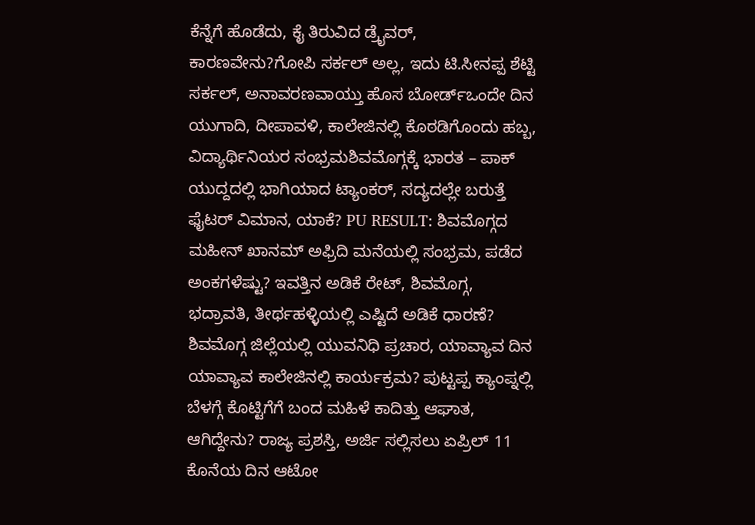ಕೆನ್ನೆಗೆ ಹೊಡೆದು, ಕೈ ತಿರುವಿದ ಡ್ರೈವರ್, ಕಾರಣವೇನು?ಗೋಪಿ ಸರ್ಕಲ್ ಅಲ್ಲ, ಇದು ಟಿ.ಸೀನಪ್ಪ ಶೆಟ್ಟಿ ಸರ್ಕಲ್, ಅನಾವರಣವಾಯ್ತು ಹೊಸ ಬೋರ್ಡ್ಒಂದೇ ದಿನ ಯುಗಾದಿ, ದೀಪಾವಳಿ, ಕಾಲೇಜಿನಲ್ಲಿ ಕೊಠಡಿಗೊಂದು ಹಬ್ಬ, ವಿದ್ಯಾರ್ಥಿನಿಯರ ಸಂಭ್ರಮಶಿವಮೊಗ್ಗಕ್ಕೆ ಭಾರತ – ಪಾಕ್ ಯುದ್ದದಲ್ಲಿ ಭಾಗಿಯಾದ ಟ್ಯಾಂಕರ್, ಸದ್ಯದಲ್ಲೇ ಬರುತ್ತೆ ಫೈಟರ್ ವಿಮಾನ, ಯಾಕೆ? PU RESULT: ಶಿವಮೊಗ್ಗದ ಮಹೀನ್ ಖಾನಮ್ ಅಫ್ರಿದಿ ಮನೆಯಲ್ಲಿ ಸಂಭ್ರಮ, ಪಡೆದ ಅಂಕಗಳೆಷ್ಟು? ಇವತ್ತಿನ ಅಡಿಕೆ ರೇಟ್, ಶಿವಮೊಗ್ಗ, ಭದ್ರಾವತಿ, ತೀರ್ಥಹಳ್ಳಿಯಲ್ಲಿ ಎಷ್ಟಿದೆ ಅಡಿಕೆ ಧಾರಣೆ? ಶಿವಮೊಗ್ಗ ಜಿಲ್ಲೆಯಲ್ಲಿ ಯುವನಿಧಿ ಪ್ರಚಾರ, ಯಾವ್ಯಾವ ದಿನ ಯಾವ್ಯಾವ ಕಾಲೇಜಿನಲ್ಲಿ ಕಾರ್ಯಕ್ರಮ? ಪುಟ್ಟಪ್ಪ ಕ್ಯಾಂಪ್ನಲ್ಲಿ ಬೆಳಗ್ಗೆ ಕೊಟ್ಟಿಗೆಗೆ ಬಂದ ಮಹಿಳೆ ಕಾದಿತ್ತು ಆಘಾತ, ಆಗಿದ್ದೇನು? ರಾಜ್ಯ ಪ್ರಶಸ್ತಿ, ಅರ್ಜಿ ಸಲ್ಲಿಸಲು ಏಪ್ರಿಲ್ 11 ಕೊನೆಯ ದಿನ ಆಟೋ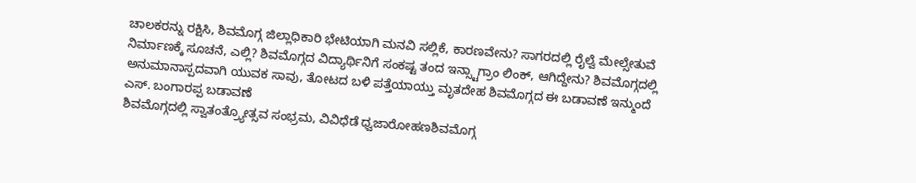ಚಾಲಕರನ್ನು ರಕ್ಷಿಸಿ, ಶಿವಮೊಗ್ಗ ಜಿಲ್ಲಾಧಿಕಾರಿ ಭೇಟಿಯಾಗಿ ಮನವಿ ಸಲ್ಲಿಕೆ, ಕಾರಣವೇನು? ಸಾಗರದಲ್ಲಿ ರೈಲ್ವೆ ಮೇಲ್ಸೇತುವೆ ನಿರ್ಮಾಣಕ್ಕೆ ಸೂಚನೆ, ಎಲ್ಲಿ? ಶಿವಮೊಗ್ಗದ ವಿದ್ಯಾರ್ಥಿನಿಗೆ ಸಂಕಷ್ಟ ತಂದ ಇನ್ಸ್ಟಾಗ್ರಾಂ ಲಿಂಕ್, ಆಗಿದ್ದೇನು? ಶಿವಮೊಗ್ಗದಲ್ಲಿ ಅನುಮಾನಾಸ್ಪದವಾಗಿ ಯುವಕ ಸಾವು, ತೋಟದ ಬಳಿ ಪತ್ತೆಯಾಯ್ತು ಮೃತದೇಹ ಶಿವಮೊಗ್ಗದ ಈ ಬಡಾವಣೆ ಇನ್ಮುಂದೆ ಎಸ್. ಬಂಗಾರಪ್ಪ ಬಡಾವಣೆ
ಶಿವಮೊಗ್ಗದಲ್ಲಿ ಸ್ವಾತಂತ್ರ್ಯೋತ್ಸವ ಸಂಭ್ರಮ, ವಿವಿಧೆಡೆ ಧ್ವಜಾರೋಹಣಶಿವಮೊಗ್ಗ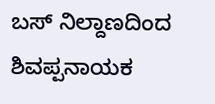ಬಸ್ ನಿಲ್ದಾಣದಿಂದ ಶಿವಪ್ಪನಾಯಕ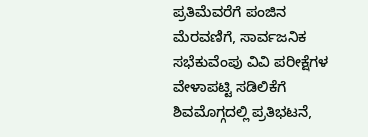ಪ್ರತಿಮೆವರೆಗೆ ಪಂಜಿನ ಮೆರವಣಿಗೆ, ಸಾರ್ವಜನಿಕ ಸಭೆಕುವೆಂಪು ವಿವಿ ಪರೀಕ್ಷೆಗಳ ವೇಳಾಪಟ್ಟಿ ಸಡಿಲಿಕೆಗೆ ಶಿವಮೊಗ್ಗದಲ್ಲಿ ಪ್ರತಿಭಟನೆ,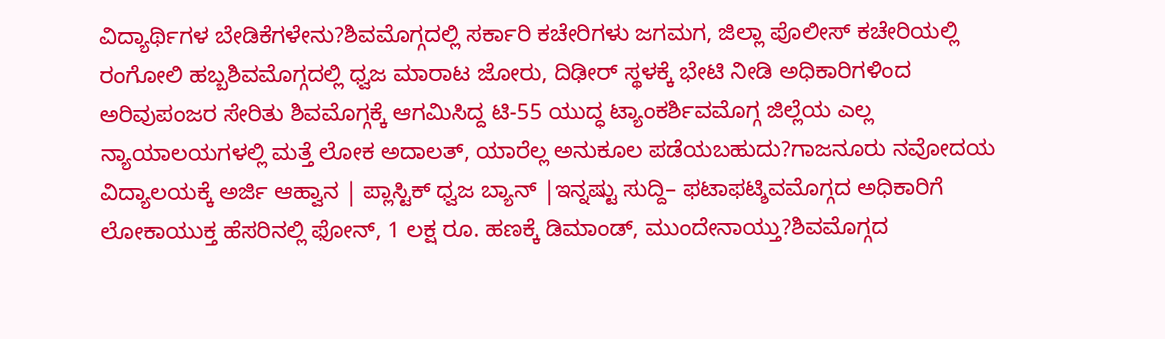ವಿದ್ಯಾರ್ಥಿಗಳ ಬೇಡಿಕೆಗಳೇನು?ಶಿವಮೊಗ್ಗದಲ್ಲಿ ಸರ್ಕಾರಿ ಕಚೇರಿಗಳು ಜಗಮಗ, ಜಿಲ್ಲಾ ಪೊಲೀಸ್ ಕಚೇರಿಯಲ್ಲಿ ರಂಗೋಲಿ ಹಬ್ಬಶಿವಮೊಗ್ಗದಲ್ಲಿ ಧ್ವಜ ಮಾರಾಟ ಜೋರು, ದಿಢೀರ್ ಸ್ಥಳಕ್ಕೆ ಭೇಟಿ ನೀಡಿ ಅಧಿಕಾರಿಗಳಿಂದ ಅರಿವುಪಂಜರ ಸೇರಿತು ಶಿವಮೊಗ್ಗಕ್ಕೆ ಆಗಮಿಸಿದ್ದ ಟಿ-55 ಯುದ್ಧ ಟ್ಯಾಂಕರ್ಶಿವಮೊಗ್ಗ ಜಿಲ್ಲೆಯ ಎಲ್ಲ ನ್ಯಾಯಾಲಯಗಳಲ್ಲಿ ಮತ್ತೆ ಲೋಕ ಅದಾಲತ್, ಯಾರೆಲ್ಲ ಅನುಕೂಲ ಪಡೆಯಬಹುದು?ಗಾಜನೂರು ನವೋದಯ ವಿದ್ಯಾಲಯಕ್ಕೆ ಅರ್ಜಿ ಆಹ್ವಾನ | ಪ್ಲಾಸ್ಟಿಕ್ ಧ್ವಜ ಬ್ಯಾನ್ |ಇನ್ನಷ್ಟು ಸುದ್ದಿ– ಫಟಾಫಟ್ಶಿವಮೊಗ್ಗದ ಅಧಿಕಾರಿಗೆ ಲೋಕಾಯುಕ್ತ ಹೆಸರಿನಲ್ಲಿ ಫೋನ್, 1 ಲಕ್ಷ ರೂ. ಹಣಕ್ಕೆ ಡಿಮಾಂಡ್, ಮುಂದೇನಾಯ್ತು?ಶಿವಮೊಗ್ಗದ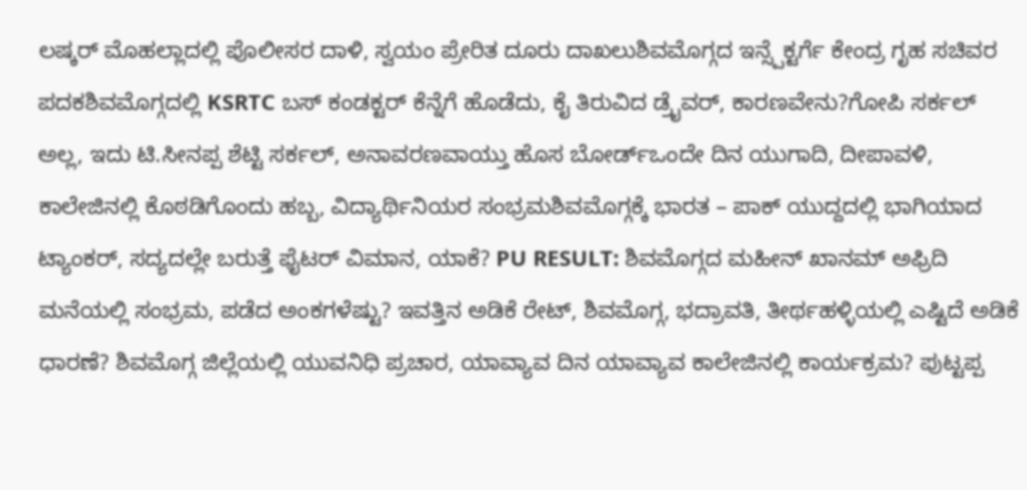ಲಷ್ಕರ್ ಮೊಹಲ್ಲಾದಲ್ಲಿ ಪೊಲೀಸರ ದಾಳಿ, ಸ್ವಯಂ ಪ್ರೇರಿತ ದೂರು ದಾಖಲುಶಿವಮೊಗ್ಗದ ಇನ್ಸ್ಪೆಕ್ಟರ್ಗೆ ಕೇಂದ್ರ ಗೃಹ ಸಚಿವರ ಪದಕಶಿವಮೊಗ್ಗದಲ್ಲಿ KSRTC ಬಸ್ ಕಂಡಕ್ಟರ್ ಕೆನ್ನೆಗೆ ಹೊಡೆದು, ಕೈ ತಿರುವಿದ ಡ್ರೈವರ್, ಕಾರಣವೇನು?ಗೋಪಿ ಸರ್ಕಲ್ ಅಲ್ಲ, ಇದು ಟಿ.ಸೀನಪ್ಪ ಶೆಟ್ಟಿ ಸರ್ಕಲ್, ಅನಾವರಣವಾಯ್ತು ಹೊಸ ಬೋರ್ಡ್ಒಂದೇ ದಿನ ಯುಗಾದಿ, ದೀಪಾವಳಿ, ಕಾಲೇಜಿನಲ್ಲಿ ಕೊಠಡಿಗೊಂದು ಹಬ್ಬ, ವಿದ್ಯಾರ್ಥಿನಿಯರ ಸಂಭ್ರಮಶಿವಮೊಗ್ಗಕ್ಕೆ ಭಾರತ – ಪಾಕ್ ಯುದ್ದದಲ್ಲಿ ಭಾಗಿಯಾದ ಟ್ಯಾಂಕರ್, ಸದ್ಯದಲ್ಲೇ ಬರುತ್ತೆ ಫೈಟರ್ ವಿಮಾನ, ಯಾಕೆ? PU RESULT: ಶಿವಮೊಗ್ಗದ ಮಹೀನ್ ಖಾನಮ್ ಅಫ್ರಿದಿ ಮನೆಯಲ್ಲಿ ಸಂಭ್ರಮ, ಪಡೆದ ಅಂಕಗಳೆಷ್ಟು? ಇವತ್ತಿನ ಅಡಿಕೆ ರೇಟ್, ಶಿವಮೊಗ್ಗ, ಭದ್ರಾವತಿ, ತೀರ್ಥಹಳ್ಳಿಯಲ್ಲಿ ಎಷ್ಟಿದೆ ಅಡಿಕೆ ಧಾರಣೆ? ಶಿವಮೊಗ್ಗ ಜಿಲ್ಲೆಯಲ್ಲಿ ಯುವನಿಧಿ ಪ್ರಚಾರ, ಯಾವ್ಯಾವ ದಿನ ಯಾವ್ಯಾವ ಕಾಲೇಜಿನಲ್ಲಿ ಕಾರ್ಯಕ್ರಮ? ಪುಟ್ಟಪ್ಪ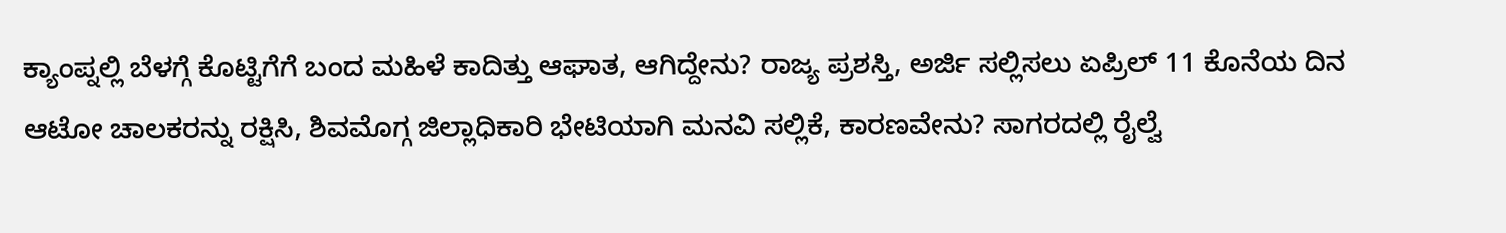ಕ್ಯಾಂಪ್ನಲ್ಲಿ ಬೆಳಗ್ಗೆ ಕೊಟ್ಟಿಗೆಗೆ ಬಂದ ಮಹಿಳೆ ಕಾದಿತ್ತು ಆಘಾತ, ಆಗಿದ್ದೇನು? ರಾಜ್ಯ ಪ್ರಶಸ್ತಿ, ಅರ್ಜಿ ಸಲ್ಲಿಸಲು ಏಪ್ರಿಲ್ 11 ಕೊನೆಯ ದಿನ ಆಟೋ ಚಾಲಕರನ್ನು ರಕ್ಷಿಸಿ, ಶಿವಮೊಗ್ಗ ಜಿಲ್ಲಾಧಿಕಾರಿ ಭೇಟಿಯಾಗಿ ಮನವಿ ಸಲ್ಲಿಕೆ, ಕಾರಣವೇನು? ಸಾಗರದಲ್ಲಿ ರೈಲ್ವೆ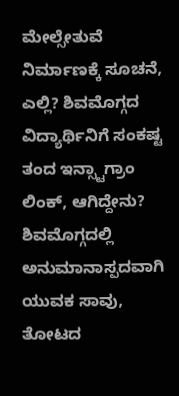ಮೇಲ್ಸೇತುವೆ ನಿರ್ಮಾಣಕ್ಕೆ ಸೂಚನೆ, ಎಲ್ಲಿ? ಶಿವಮೊಗ್ಗದ ವಿದ್ಯಾರ್ಥಿನಿಗೆ ಸಂಕಷ್ಟ ತಂದ ಇನ್ಸ್ಟಾಗ್ರಾಂ ಲಿಂಕ್, ಆಗಿದ್ದೇನು? ಶಿವಮೊಗ್ಗದಲ್ಲಿ ಅನುಮಾನಾಸ್ಪದವಾಗಿ ಯುವಕ ಸಾವು, ತೋಟದ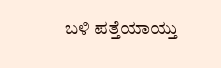ಬಳಿ ಪತ್ತೆಯಾಯ್ತು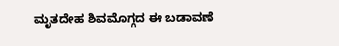ಮೃತದೇಹ ಶಿವಮೊಗ್ಗದ ಈ ಬಡಾವಣೆ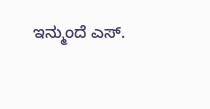ಇನ್ಮುಂದೆ ಎಸ್.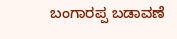ಬಂಗಾರಪ್ಪ ಬಡಾವಣೆ